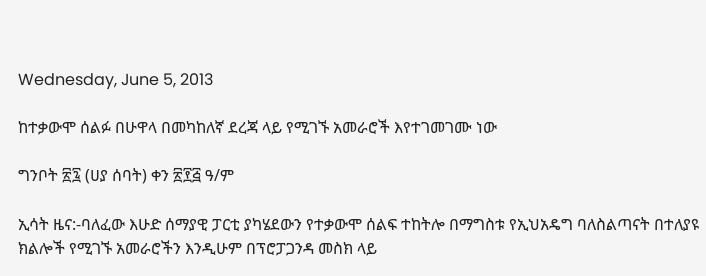Wednesday, June 5, 2013

ከተቃውሞ ሰልፉ በሁዋላ በመካከለኛ ደረጃ ላይ የሚገኙ አመራሮች እየተገመገሙ ነው

ግንቦት ፳፯ (ሀያ ሰባት) ቀን ፳፻፭ ዓ/ም

ኢሳት ዜና:-ባለፈው እሁድ ሰማያዊ ፓርቲ ያካሄደውን የተቃውሞ ሰልፍ ተከትሎ በማግስቱ የኢህአዴግ ባለስልጣናት በተለያዩ ክልሎች የሚገኙ አመራሮችን እንዲሁም በፕሮፓጋንዳ መስክ ላይ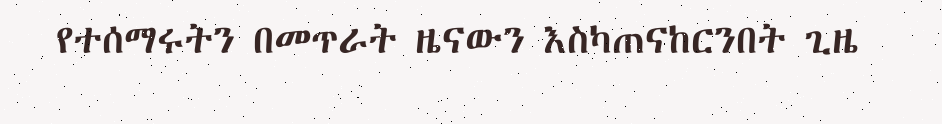የተሰማሩትን በመጥራት ዜናውን እስካጠናከርንበት ጊዜ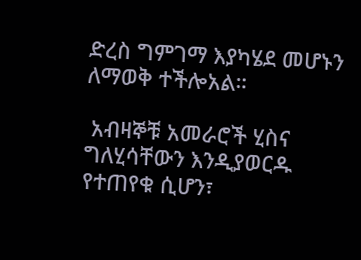ድረስ ግምገማ እያካሄደ መሆኑን ለማወቅ ተችሎአል።

 አብዛኞቹ አመራሮች ሂስና ግለሂሳቸውን እንዲያወርዱ የተጠየቁ ሲሆን፣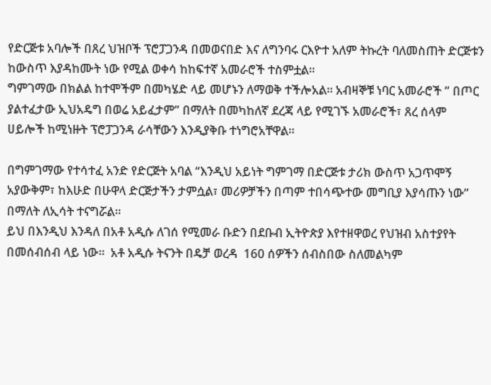የድርጅቱ አባሎች በጸረ ህዝቦች ፕሮፓጋንዳ በመወናበድ እና ለግንባሩ ርእዮተ አለም ትኩረት ባለመስጠት ድርጅቱን ከውስጥ እያዳከሙት ነው የሚል ወቀሳ ከከፍተኛ አመራሮች ተስምቷል።
ግምገማው በክልል ከተሞችም በመካሄድ ላይ መሆኑን ለማወቅ ተችሎአል። አብዛኞቹ ነባር አመራሮች ” በጦር ያልተፈታው ኢህአዴግ በወሬ አይፈታም” በማለት በመካከለኛ ደረጃ ላይ የሚገኙ አመራሮች፣ ጸረ ሰላም ሀይሎች ከሚነዙት ፕሮፓጋንዳ ራሳቸውን እንዲያቅቡ ተነግሮአቸዋል።

በግምገማው የተሳተፈ አንድ የድርጅት አባል “እንዲህ አይነት ግምገማ በድርጅቱ ታሪክ ውስጥ አጋጥሞኝ አያውቅም፣ ከእሁድ በሁዋላ ድርጅታችን ታምሷል፣ መሪዎቻችን በጣም ተበሳጭተው መግቢያ እያሳጡን ነው” በማለት ለኢሳት ተናግሯል።
ይህ በእንዲህ እንዳለ በአቶ አዲሱ ለገሰ የሚመራ ቡድን በደቡብ ኢትዮጵያ እየተዘዋወረ የህዝብ አስተያየት በመሰብሰብ ላይ ነው።  አቶ አዲሱ ትናንት በዴቻ ወረዳ  160 ሰዎችን ሰብስበው ስለመልካም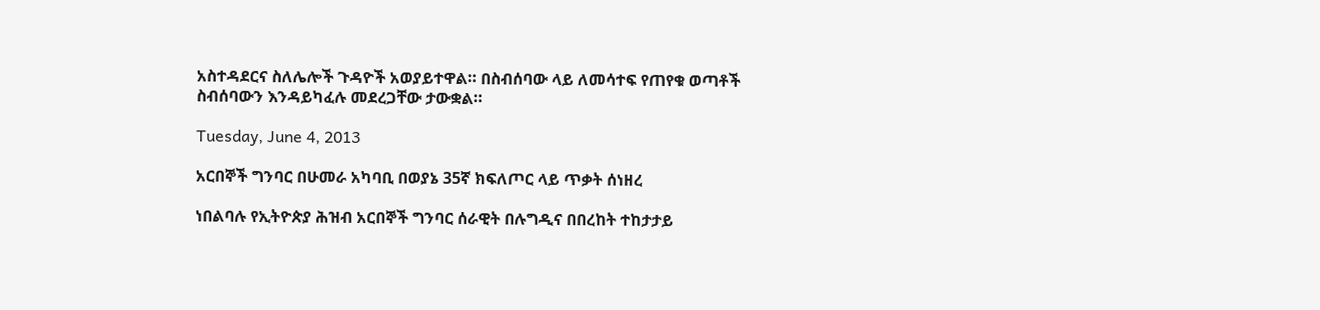አስተዳደርና ስለሌሎች ጉዳዮች አወያይተዋል። በስብሰባው ላይ ለመሳተፍ የጠየቁ ወጣቶች ስብሰባውን እንዳይካፈሉ መደረጋቸው ታውቋል።

Tuesday, June 4, 2013

አርበኞች ግንባር በሁመራ አካባቢ በወያኔ 35ኛ ክፍለጦር ላይ ጥቃት ሰነዘረ

ነበልባሉ የኢትዮጵያ ሕዝብ አርበኞች ግንባር ሰራዊት በሉግዲና በበረከት ተከታታይ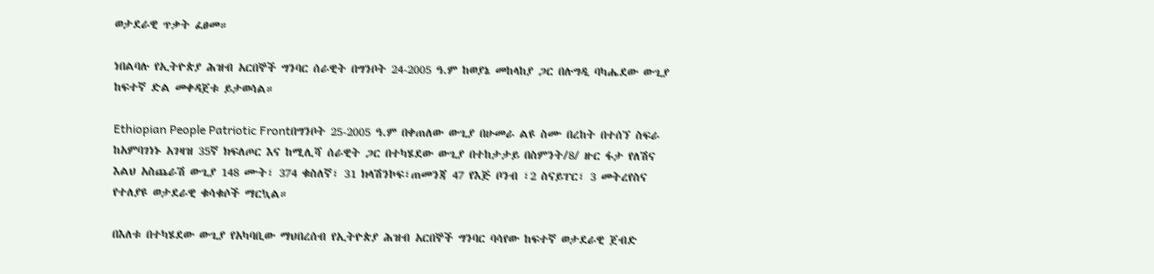ወታደራዊ ጥቃት ፈፀመ።

ነበልባሉ የኢትዮጵያ ሕዝብ አርበኞች ግንባር ሰራዊት በግንቦት 24-2005 ዓ.ም ከወያኔ መከላከያ ጋር በሉግዲ ባካሔደው ውጊያ ከፍተኛ ድል መቀዳጀቱ ይታወሳል።

Ethiopian People Patriotic Frontበግንቦት 25-2005 ዓ.ም በቀጠለው ውጊያ በሁመራ ልዩ ስሙ በረከት በተሰኘ ስፍራ ከአምባገነኑ አገዛዝ 35ኛ ክፍለጦር እና ከሚሊሻ ሰራዊት ጋር በተካሄደው ውጊያ በተከታታይ በስምንት/8/ ዙር ፋታ የለሽና እልህ አስጨራሽ ውጊያ 148 ሙት፣ 374 ቁስለኛ፣ 31 ክላሽንኮፍ፣ጠመንጃ 47 የእጅ ቦንብ ፣2 ስናይፐር፣ 3 መትረየስና የተለያዩ ወታደራዊ ቁሳቁሶች ማርኳል።

በእለቱ በተካሄደው ውጊያ የአካባቢው ማህበረሰብ የኢትዮጵያ ሕዝብ አርበኞች ግንባር ባሳየው ከፍተኛ ወታደራዊ ጀብድ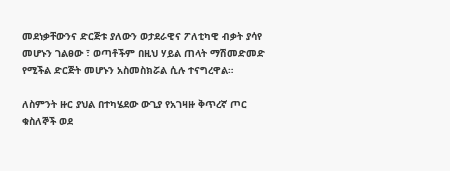መደነቃቸውንና ድርጅቱ ያለውን ወታደራዊና ፖለቲካዊ ብቃት ያሳየ መሆኑን ገልፀው ፣ ወጣቶችም በዚህ ሃይል ጠላት ማሽመድመድ የሚችል ድርጅት መሆኑን አስመስክሯል ሲሉ ተናግረዋል።

ለስምንት ዙር ያህል በተካሄደው ውጊያ የአገዛዙ ቅጥረኛ ጦር ቁስለኞች ወደ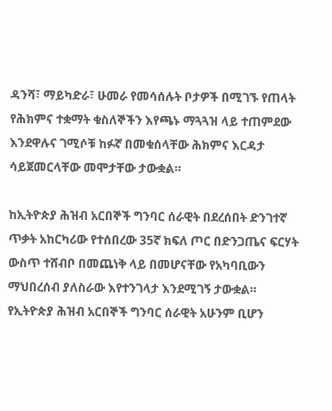ዳንሻ፣ ማይካድራ፣ ሁመራ የመሳሰሉት ቦታዎች በሚገኙ የጠላት የሕክምና ተቋማት ቁስለኞችን እየጫኑ ማጓጓዝ ላይ ተጠምደው እንደዋሉና ገሚሶቹ ከፉኛ በመቁሰላቸው ሕክምና እርዳታ ሳይጀመርላቸው መሞታቸው ታውቋል።

ከኢትዮጵያ ሕዝብ አርበኞች ግንባር ሰራዊት በደረሰበት ድንገተኛ ጥቃት አከርካሪው የተሰበረው 35ኛ ክፍለ ጦር በድንጋጤና ፍርሃት ውስጥ ተሸብቦ በመጨነቅ ላይ በመሆናቸው የአካባቢውን ማህበረሰብ ያለስራው እየተንገላታ እንደሚገኝ ታውቋል።
የኢትዮጵያ ሕዝብ አርበኞች ግንባር ሰራዊት አሁንም ቢሆን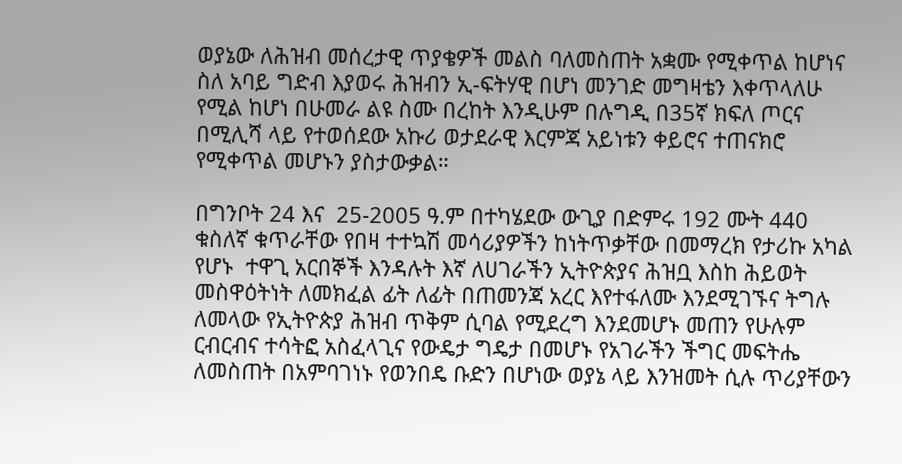ወያኔው ለሕዝብ መሰረታዊ ጥያቄዎች መልስ ባለመስጠት አቋሙ የሚቀጥል ከሆነና ስለ አባይ ግድብ እያወሩ ሕዝብን ኢ-ፍትሃዊ በሆነ መንገድ መግዛቴን እቀጥላለሁ የሚል ከሆነ በሁመራ ልዩ ስሙ በረከት እንዲሁም በሉግዲ በ35ኛ ክፍለ ጦርና በሚሊሻ ላይ የተወሰደው አኩሪ ወታደራዊ እርምጃ አይነቱን ቀይሮና ተጠናክሮ የሚቀጥል መሆኑን ያስታውቃል።

በግንቦት 24 እና  25-2005 ዓ.ም በተካሄደው ውጊያ በድምሩ 192 ሙት 440 ቁስለኛ ቁጥራቸው የበዛ ተተኳሽ መሳሪያዎችን ከነትጥቃቸው በመማረክ የታሪኩ አካል የሆኑ  ተዋጊ አርበኞች እንዳሉት እኛ ለሀገራችን ኢትዮጵያና ሕዝቧ እስከ ሕይወት መስዋዕትነት ለመክፈል ፊት ለፊት በጠመንጃ አረር እየተፋለሙ እንደሚገኙና ትግሉ ለመላው የኢትዮጵያ ሕዝብ ጥቅም ሲባል የሚደረግ እንደመሆኑ መጠን የሁሉም ርብርብና ተሳትፎ አስፈላጊና የውዴታ ግዴታ በመሆኑ የአገራችን ችግር መፍትሔ ለመስጠት በአምባገነኑ የወንበዴ ቡድን በሆነው ወያኔ ላይ እንዝመት ሲሉ ጥሪያቸውን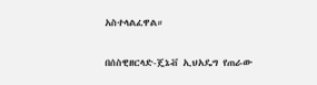አስተላልፈዋል።

በሰስዊዘርላድ-ጄኔቭ ኢህአዴግ የጠራው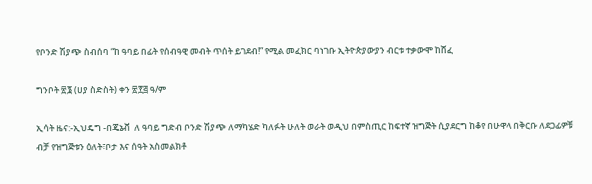የቦንድ ሽያጭ ስብሰባ “ከ ዓባይ በፊት የሰብዓዊ መብት ጥሰት ይገደብ!” የሚል መፈክር ባነገቡ ኢትዮጵያውያን ብርቱ ተቃውሞ ከሸፈ

ግንቦት ፳፮ (ሀያ ስድስት) ቀን ፳፻፭ ዓ/ም

ኢሳት ዜና:-ኢህዴግ -በጄኔቭ  ለ ዓባይ ግድብ ቦንድ ሽያጭ ለማካሄድ ካለፉት ሁለት ወራት ወዲህ በምስጢር ከፍተኛ ዝግጅት ሲያደርግ ከቆየ በሁዋላ በቅርቡ ለደጋፊዎቹ ብቻ የዝግጅቱን ዕለት፣ቦታ እና ሰዓት አስመልክቶ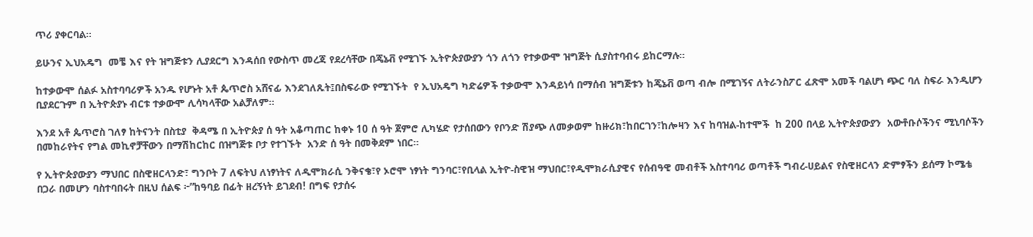ጥሪ ያቀርባል።

ይሁንና ኢህአዴግ  መቼ እና የት ዝግጅቱን ሊያደርግ እንዳሰበ የውስጥ መረጃ የደረሳቸው በጄኔቭ የሚገኙ ኢትዮጵያውያን ጎን ለጎን የተቃውሞ ዝግጅት ሲያስተባብሩ ይከርማሉ።

ከተቃውሞ ሰልፉ አስተባባሪዎች አንዱ የሆኑት አቶ ጴጥሮስ አሸናፊ እንደገለጹት፤በስፍራው የሚገኙት  የ ኢህአዴግ ካድሬዎች ተቃውሞ እንዳይነሳ በማሰብ ዝግጅቱን ከጄኔቭ ወጣ ብሎ በሚገኝና ለትራንስፖር ፈጽሞ አመች ባልሆነ ጭር ባለ ስፍራ እንዲሆን ቢያደርጉም በ ኢትዮጵያኑ ብርቱ ተቃውሞ ሊሳካላቸው አልቻለም።

እንደ አቶ ጴጥሮስ ገለፃ ከትናንት በስቲያ  ቅዳሜ በ ኢትዮጵያ ሰ ዓት አቆጣጠር ከቀኑ 10 ሰ ዓት ጀምሮ ሊካሄድ የታሰበውን የቦንድ ሽያጭ ለመቃወም ከዙሪክ፣ከበርገን፣ከሎዛን እና ከባዝል-ከተሞች  ከ 200 በላይ ኢትዮጵያውያን  አውቶቡሶችንና ሚኒባሶችን በመከራየትና የግል መኪኖቻቸውን በማሽከርከር በዝግጅቱ ቦታ የተገኙት  አንድ ሰ ዓት በመቅደም ነበር።

የ ኢትዮጵያውያን ማህበር በስዊዘርላንድ፣ ግንቦት 7 ለፍትህ ለነፃነትና ለዲሞክራሲ ንቅናቄ፣የ ኦሮሞ ነፃነት ግንባር፣የቢላል ኢትዮ-ስዊዝ ማህበር፣የዲሞክራሲያዊና የሰብዓዊ መብቶች አስተባባሪ ወጣቶች ግብረ-ሀይልና የስዊዘርላን ድምፃችን ይሰማ ኮሜቴ በጋራ በመሆን ባስተባበሩት በዚህ ሰልፍ ፦”ከዓባይ በፊት ዘረኝነት ይገደብ! በግፍ የታሰሩ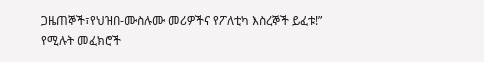ጋዜጠኞች፣የህዝበ-ሙስሉሙ መሪዎችና የፖለቲካ እስረኞች ይፈቱ!” የሚሉት መፈክሮች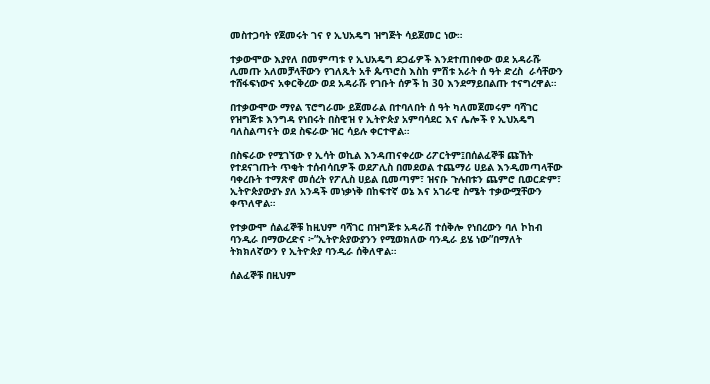መስተጋባት የጀመሩት ገና የ ኢህአዴግ ዝግጅት ሳይጀመር ነው።

ተቃውሞው እያየለ በመምጣቱ የ ኢህአዴግ ደጋፊዎች እንደተጠበቀው ወደ አዳራሹ ሊመጡ አለመቻላቸውን የገለጹት አቶ ጴጥሮስ እስከ ምሽቱ አራት ሰ ዓት ድረስ  ራሳቸውን ተሸፋፍነውና አቀርቅረው ወደ አዳራሹ የገቡት ሰዎች ከ 30 እንደማይበልጡ ተናግረዋል።

በተቃውሞው ማየል ፕሮግራሙ ይጀመራል በተባለበት ሰ ዓት ካለመጀመሩም ባሻገር የዝግጅቱ እንግዳ የነበሩት በስዊዝ የ ኢትዮጵያ አምባሳደር እና ሌሎች የ ኢህአዴግ ባለስልጣናት ወደ ስፍራው ዝር ሳይሉ ቀርተዋል።

በስፍራው የሚገኘው የ ኢሳት ወኪል እንዳጠናቀረው ሪፖርትም፤በሰልፈኞቹ ጩኸት የተደናገጡት ጥቂት ተሰብሳቢዎች ወደፖሊስ በመደወል ተጨማሪ ሀይል እንዲመጣላቸው ባቀረቡት ተማጽኖ መሰረት የፖሊስ ሀይል ቢመጣም፣ ዝናቡ ጉሉበቱን ጨምሮ ቢወርድም፣ ኢትዮጵያውያኑ ያለ አንዳች መነቃነቅ በከፍተኛ ወኔ እና አገራዊ ስሜት ተቃውሟቸውን ቀጥለዋል።

የተቃውሞ ሰልፈኞቹ ከዚህም ባሻገር በዝግጅቱ አዳራሽ ተሰቅሎ የነበረውን ባለ ኮከብ ባንዲራ በማውረድና ፦”ኢትዮጵያውያንን የሚወክለው ባንዲራ ይሄ ነው”በማለት ትክክለኛውን የ ኢትዮጵያ ባንዲራ ሰቅለዋል።

ሰልፈኞቹ በዚህም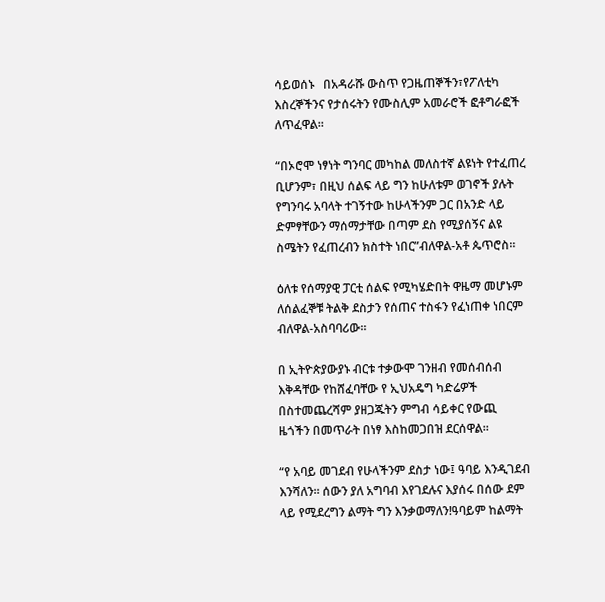ሳይወሰኑ   በአዳራሹ ውስጥ የጋዜጠኞችን፣የፖለቲካ እስረኞችንና የታሰሩትን የሙስሊም አመራሮች ፎቶግራፎች ለጥፈዋል።

“በኦሮሞ ነፃነት ግንባር መካከል መለስተኛ ልዩነት የተፈጠረ ቢሆንም፣ በዚህ ሰልፍ ላይ ግን ከሁለቱም ወገኖች ያሉት የግንባሩ አባላት ተገኝተው ከሁላችንም ጋር በአንድ ላይ ድምፃቸውን ማሰማታቸው በጣም ደስ የሚያሰኝና ልዩ ስሜትን የፈጠረብን ክስተት ነበር”ብለዋል-አቶ ጴጥሮስ።

ዕለቱ የሰማያዊ ፓርቲ ሰልፍ የሚካሄድበት ዋዜማ መሆኑም ለሰልፈኞቹ ትልቅ ደስታን የሰጠና ተስፋን የፈነጠቀ ነበርም ብለዋል-አስባባሪው።

በ ኢትዮጵያውያኑ ብርቱ ተቃውሞ ገንዘብ የመሰብሰብ እቅዳቸው የከሸፈባቸው የ ኢህአዴግ ካድሬዎች በስተመጨረሻም ያዘጋጁትን ምግብ ሳይቀር የውጪ ዜጎችን በመጥራት በነፃ እስከመጋበዝ ደርሰዋል።

“የ አባይ መገደብ የሁላችንም ደስታ ነው፤ ዓባይ እንዲገደብ እንሻለን። ሰውን ያለ አግባብ እየገደሉና እያሰሩ በሰው ደም ላይ የሚደረግን ልማት ግን እንቃወማለን!ዓባይም ከልማት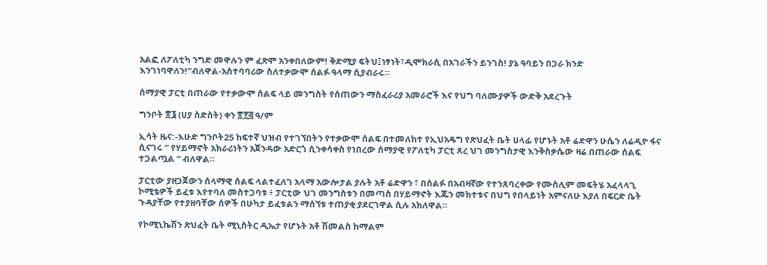አልፎ ለፖለቲካ ንግድ መዋሉን ም ፈጽሞ አንቀበለውም! ቅድሚያ ፍትህ፤ነፃነት፣ዲሞክራሲ በአገራችን ይንገስ! ያኔ ዓባይን በጋራ ክንድ እንገነባዋለን!”ብለዋል-አስተባባሪው ስለተቃውሞ ሰልፉ ዓላማ ሲያብራሩ።

ሰማያዊ ፓርቲ በጠራው የተቃውሞ ሰልፍ ላይ መንግስት የሰጠውን ማስፈራሪያ አመራሮች እና የህግ ባለሙያዎች ውድቅ አደረጉት

ግንቦት ፳፮ (ሀያ ስድስት) ቀን ፳፻፭ ዓ/ም

ኢሳት ዜና:-እሁድ ግንቦት25 ከፍተኛ ህዝብ የተገኘበትን የተቃውሞ ሰልፍ በተመለከተ የኢህአዴግ የጽህፈት ቤት ሀላፊ የሆኑት አቶ ሬድዋን ሁሴን ለሬዲዮ ፋና ሲናገሩ ” የሃይማኖት አክራሪነትን አጀንዳው አድርጎ ሲንቀሳቀስ የነበረው ሰማያዊ የፖለቲካ ፓርቲ ጸረ ህገ መንግስታዊ እንቅስቃሴው ዛሬ በጠራው ሰልፍ ተጋልጧል ” ብለዋል።

ፓርቲው ያዘጋጀውን ሰላማዊ ሰልፍ ላልተፈለገ አላማ አውሎታል ያሉት አቶ ሬድዋን ፣ በሰልፉ በአብዛኛው የተንጸባረቀው የሙስሊም መፍትሄ አፈላላጊ ኮሚቴዎች ይፈቱ እየተባለ መስተጋባቱ ፥ ፓርቲው ህገ መንግስቱን በመጣስ በሃይማኖት እጁን መክተቱና በህግ የበላይነት አምናለሁ እያለ በፍርድ ቤት ጉዳያቸው የተያዘባቸው ሰዎች በሁካታ ይፈቱልን ማሰኘቱ ተጠያቂ ያደርገዋል ሲሉ አክለዋል።

የኮሚኒኬሽን ጽህፈት ቤት ሚኒስትር ዲኤታ የሆኑት አቶ ሽመልስ ከማልም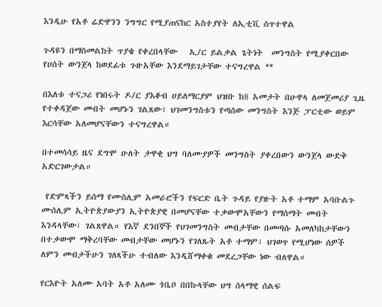እንዲሁ የአቶ ሬድዋንን ንግግር የሚያጠናከር አስተያየት ለኢቲቪ ሰጥተዋል

ጉዳዩን በማስመልከት ጥያቄ የቀረበላቸው   ኢ/ር ይልቃል ጌትነት  መንግስት የሚያቀርበው የሀሰት ውንጀላ ከወደፊቱ ጉዙአቸው እንደማይገታቸው ተናግረዋል **

በእለቱ ተናጋሪ የነበሩት ዶ/ር ያእቆብ ሀይለማርያም ህዝቡ ከ8 አመታት በሁዋላ ለመጀመሪያ ጊዜ የተቀዳጀው መብት መሆኑን ገልጸው፣ ህገመንግስቱን የጣሰው መንግስት እንጅ ፓርቲው ወይም እርሳቸው አለመሆናቸውን ተናግረዋል።

በተመሳሳይ ዜና ደግሞ ሁለት ታዋቂ ህግ ባለሙያዎች መንግስት ያቀረበውን ውንጀላ ውድቅ አድርገውታል።

 የድምጻችን ይሰማ የሙስሊም አመራሮችን የፍርድ ቤት ጉዳይ የያዙት አቶ ተማም አባቡልጉ ሙሰሊም ኢትዮጵያውያን ኢትዮጵያዊ በመሆናቸው ተቃውሞአቸውን የማሰማት መብት እንዳላቸው፣ ገልጸዋል። የእኛ ደንበኞች የህገመንግስት መብታቸው በመጣሱ አመለካከታቸውን  በተቃውሞ ማቅረባቸው መብታቸው መሆኑን የገለጹት አቶ ተማም፣ ህገወጥ የሚሆነው ሰዎች ለምን መብታችሁን ገለጻችሁ ተብለው እንዲሸማቀቁ መደረጋቸው ነው ብለዋል።

የርእዮት አለሙ አባት አቶ አለሙ ጎቤቦ በበኩላቸው ህግ ሰላማዊ ሰልፍ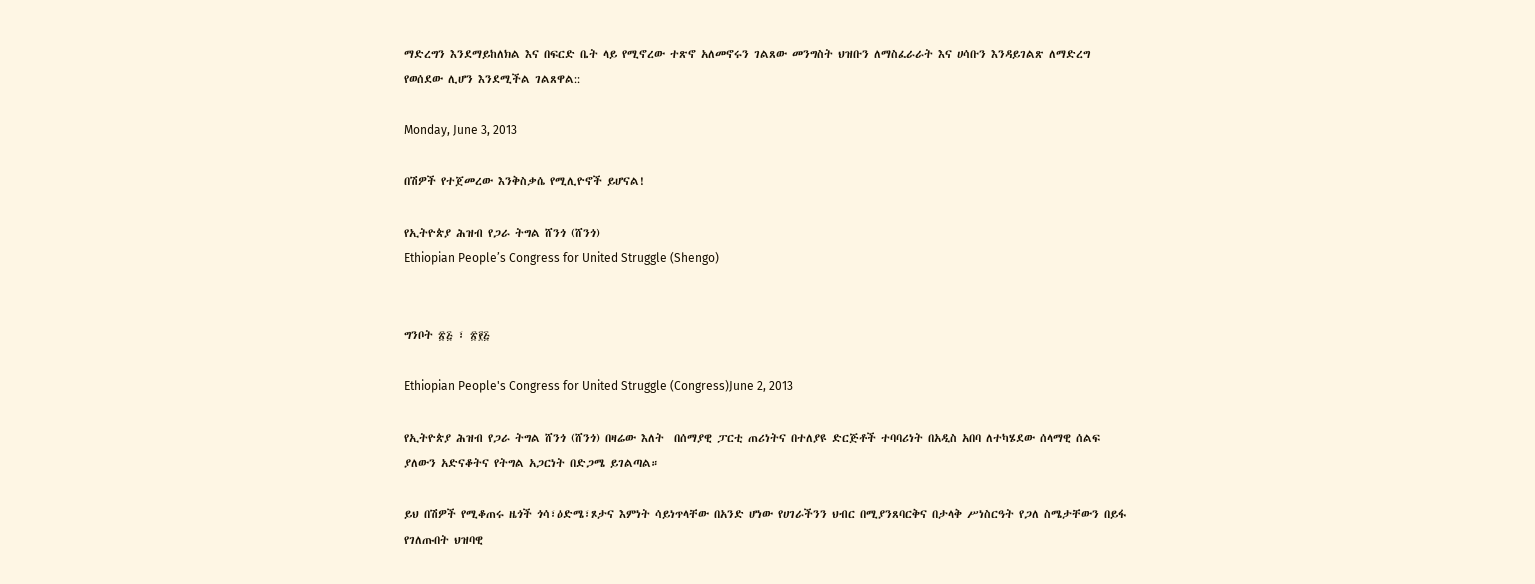ማድረግን እንደማይከለክል እና በፍርድ ቤት ላይ የሚኖረው ተጽኖ አለመኖሩን ገልጸው መንግስት ህዝቡን ለማስፈራራት እና ሀሳቡን እንዳይገልጽ ለማድረግ የወሰደው ሊሆን እንደሚችል ገልጸዋል::

Monday, June 3, 2013

በሽዎች የተጀመረው እንቅስቃሴ የሚሊዮኖች ይሆናል!

የኢትዮጵያ ሕዝብ የጋራ ትግል ሸንጎ (ሸንጎ)
Ethiopian People’s Congress for United Struggle (Shengo)


ግንቦት ፳፭ ፣ ፳፻፭

Ethiopian People's Congress for United Struggle (Congress)June 2, 2013

የኢትዮጵያ ሕዝብ የጋራ ትግል ሸንጎ (ሸንጎ) በዛሬው እለት  በሰማያዊ ፓርቲ ጠሪነትና በተለያዩ ድርጅቶች ተባባሪነት በአዲስ አበባ ለተካሄደው ሰላማዊ ሰልፍ ያለውን አድናቆትና የትግል አጋርነት በድጋሜ ይገልጣል።

ይህ በሽዎች የሚቆጠሩ ዜጎች ጎሳ፣ዕድሜ፣ጾታና እምነት ሳይነጥላቸው በአንድ ሆነው የሀገራችንን ህብር በሚያንጸባርቅና በታላቅ ሥነስርዓት የጋለ ስሜታቸውን በይፋ የገለጡበት ህዝባዊ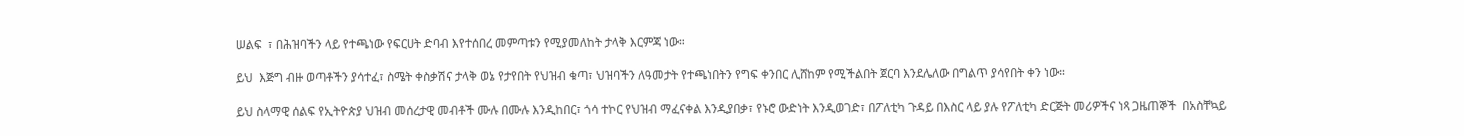ሠልፍ  ፣ በሕዝባችን ላይ የተጫነው የፍርሀት ድባብ እየተሰበረ መምጣቱን የሚያመለከት ታላቅ እርምጃ ነው።

ይህ  እጅግ ብዙ ወጣቶችን ያሳተፈ፣ ስሜት ቀስቃሽና ታላቅ ወኔ የታየበት የህዝብ ቁጣ፣ ህዝባችን ለዓመታት የተጫነበትን የግፍ ቀንበር ሊሸከም የሚችልበት ጀርባ እንደሌለው በግልጥ ያሳየበት ቀን ነው።

ይህ ስላማዊ ሰልፍ የኢትዮጵያ ህዝብ መሰረታዊ መብቶች ሙሉ በሙሉ እንዲከበር፣ ጎሳ ተኮር የህዝብ ማፈናቀል እንዲያበቃ፣ የኑሮ ውድነት እንዲወገድ፣ በፖለቲካ ጉዳይ በእስር ላይ ያሉ የፖለቲካ ድርጅት መሪዎችና ነጻ ጋዜጠኞች  በአስቸኳይ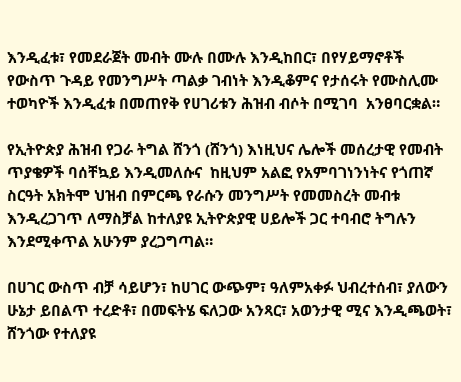እንዲፈቱ፣ የመደራጀት መብት ሙሉ በሙሉ እንዲከበር፣ በየሃይማኖቶች የውስጥ ጉዳይ የመንግሥት ጣልቃ ገብነት እንዲቆምና የታሰሩት የሙስሊሙ ተወካዮች እንዲፈቱ በመጠየቅ የሀገሪቱን ሕዝብ ብሶት በሚገባ  አንፀባርቋል።

የኢትዮጵያ ሕዝብ የጋራ ትግል ሸንጎ (ሸንጎ) እነዚህና ሌሎች መሰረታዊ የመብት ጥያቄዎች ባሰቸኳይ እንዲመለሱና  ከዚህም አልፎ የአምባገነንነትና የጎጠኛ ስርዓት አክትሞ ህዝብ በምርጫ የራሱን መንግሥት የመመስረት መብቱ እንዲረጋገጥ ለማስቻል ከተለያዩ ኢትዮጵያዊ ሀይሎች ጋር ተባብሮ ትግሉን እንደሚቀጥል አሁንም ያረጋግጣል።

በሀገር ውስጥ ብቻ ሳይሆን፣ ከሀገር ውጭም፣ ዓለምአቀፉ ህብረተሰብ፣ ያለውን ሁኔታ ይበልጥ ተረድቶ፣ በመፍትሄ ፍለጋው አንጻር፣ አወንታዊ ሚና እንዲጫወት፣ ሸንጎው የተለያዩ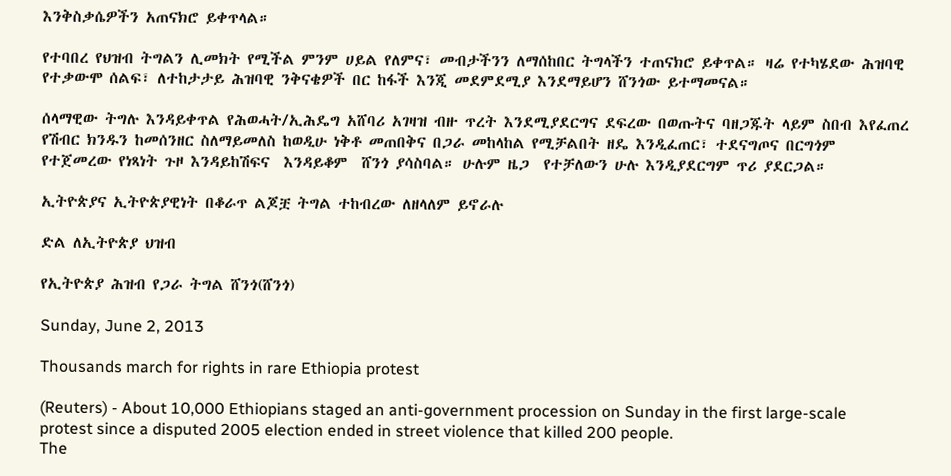እንቅስቃሴዎችን አጠናክሮ ይቀጥላል።

የተባበረ የህዝብ ትግልን ሊመክት የሚችል ምንም ሀይል የለምና፣ መብታችንን ለማሰከበር ትግላችን ተጠናክሮ ይቀጥል። ዛሬ የተካሄደው ሕዝባዊ የተቃውሞ ሰልፍ፣ ለተከታታይ ሕዝባዊ ንቅናቄዎች በር ከፋች እንጂ መደምደሚያ እንደማይሆን ሸንጎው ይተማመናል።

ሰላማዊው ትግሉ እንዳይቀጥል የሕወሓት/ኢሕዴግ አሸባሪ አገዛዝ ብዙ ጥረት እንደሚያደርግና ደፍረው በወጡትና ባዘጋጁት ላይም ስበብ እየፈጠረ የሽብር ክንዱን ከመሰንዘር ስለማይመለስ ከወዲሁ ነቅቶ መጠበቅና በጋራ መከላከል የሚቻልበት ዘዴ እንዲፈጠር፣ ተደናግጦና በርግጎም የተጀመረው የነጻነት ጉዞ እንዳይከሽፍና  እንዳይቆም  ሸንጎ ያሳስባል። ሁሉም ዜጋ  የተቻለውን ሁሉ እንዲያደርግም ጥሪ ያደርጋል።

ኢትዮጵያና ኢትዮጵያዊነት በቆራጥ ልጆቿ ትግል ተከብረው ለዘላለም ይኖራሉ

ድል ለኢትዮጵያ ህዝብ

የኢትዮጵያ ሕዝብ የጋራ ትግል ሸንጎ(ሸንጎ)

Sunday, June 2, 2013

Thousands march for rights in rare Ethiopia protest

(Reuters) - About 10,000 Ethiopians staged an anti-government procession on Sunday in the first large-scale protest since a disputed 2005 election ended in street violence that killed 200 people.
The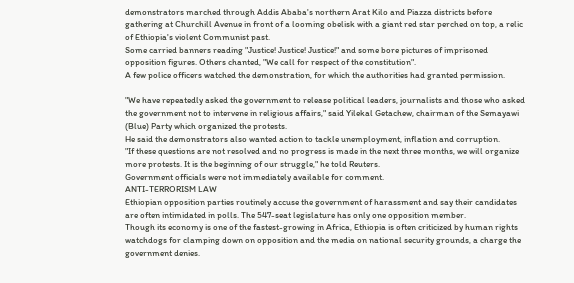demonstrators marched through Addis Ababa's northern Arat Kilo and Piazza districts before gathering at Churchill Avenue in front of a looming obelisk with a giant red star perched on top, a relic of Ethiopia's violent Communist past.
Some carried banners reading "Justice! Justice! Justice!" and some bore pictures of imprisoned opposition figures. Others chanted, "We call for respect of the constitution".
A few police officers watched the demonstration, for which the authorities had granted permission.

"We have repeatedly asked the government to release political leaders, journalists and those who asked the government not to intervene in religious affairs," said Yilekal Getachew, chairman of the Semayawi (Blue) Party which organized the protests.
He said the demonstrators also wanted action to tackle unemployment, inflation and corruption.
"If these questions are not resolved and no progress is made in the next three months, we will organize more protests. It is the beginning of our struggle," he told Reuters.
Government officials were not immediately available for comment.
ANTI-TERRORISM LAW
Ethiopian opposition parties routinely accuse the government of harassment and say their candidates are often intimidated in polls. The 547-seat legislature has only one opposition member.
Though its economy is one of the fastest-growing in Africa, Ethiopia is often criticized by human rights watchdogs for clamping down on opposition and the media on national security grounds, a charge the government denies.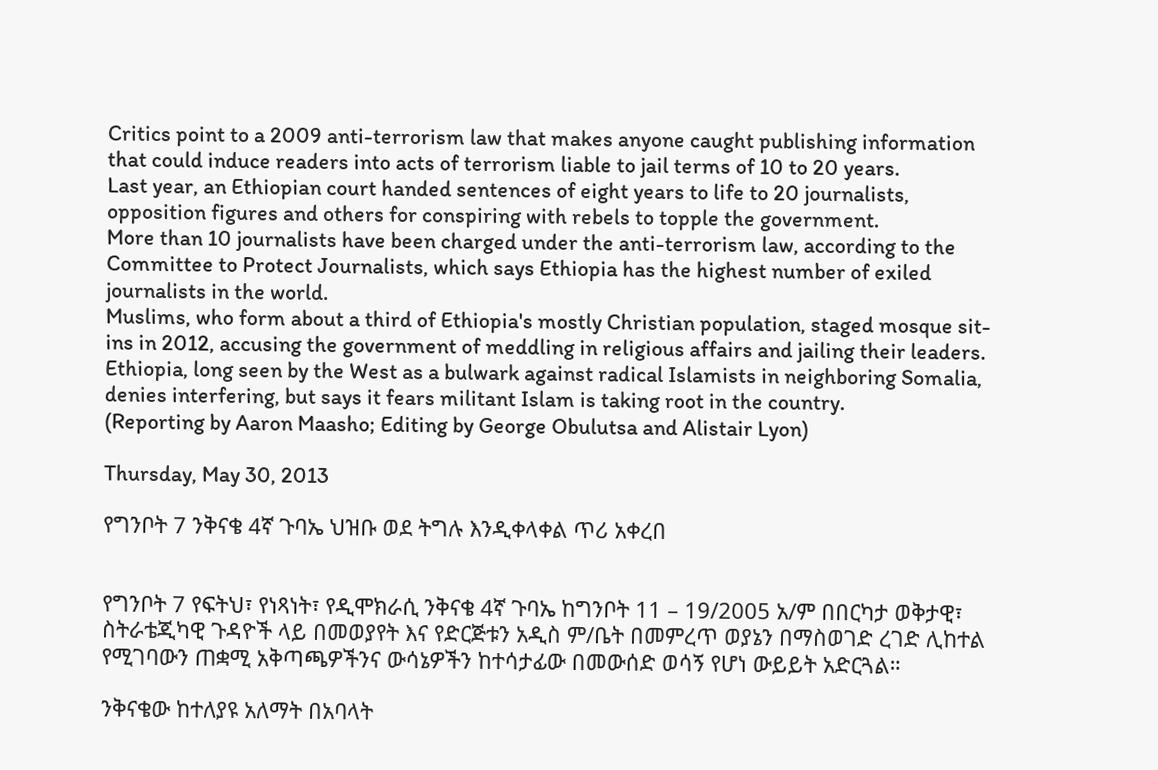Critics point to a 2009 anti-terrorism law that makes anyone caught publishing information that could induce readers into acts of terrorism liable to jail terms of 10 to 20 years.
Last year, an Ethiopian court handed sentences of eight years to life to 20 journalists, opposition figures and others for conspiring with rebels to topple the government.
More than 10 journalists have been charged under the anti-terrorism law, according to the Committee to Protect Journalists, which says Ethiopia has the highest number of exiled journalists in the world.
Muslims, who form about a third of Ethiopia's mostly Christian population, staged mosque sit-ins in 2012, accusing the government of meddling in religious affairs and jailing their leaders.
Ethiopia, long seen by the West as a bulwark against radical Islamists in neighboring Somalia, denies interfering, but says it fears militant Islam is taking root in the country.
(Reporting by Aaron Maasho; Editing by George Obulutsa and Alistair Lyon)

Thursday, May 30, 2013

የግንቦት 7 ንቅናቄ 4ኛ ጉባኤ ህዝቡ ወደ ትግሉ እንዲቀላቀል ጥሪ አቀረበ


የግንቦት 7 የፍትህ፣ የነጻነት፣ የዲሞክራሲ ንቅናቄ 4ኛ ጉባኤ ከግንቦት 11 – 19/2005 አ/ም በበርካታ ወቅታዊ፣ ስትራቴጂካዊ ጉዳዮች ላይ በመወያየት እና የድርጅቱን አዲስ ም/ቤት በመምረጥ ወያኔን በማስወገድ ረገድ ሊከተል የሚገባውን ጠቋሚ አቅጣጫዎችንና ውሳኔዎችን ከተሳታፊው በመውሰድ ወሳኝ የሆነ ውይይት አድርጓል።

ንቅናቄው ከተለያዩ አለማት በአባላት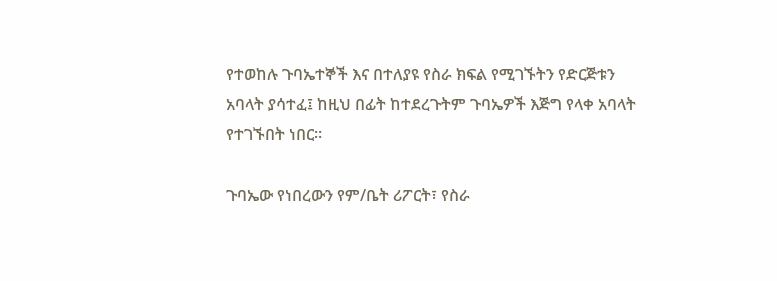የተወከሉ ጉባኤተኞች እና በተለያዩ የስራ ክፍል የሚገኙትን የድርጅቱን አባላት ያሳተፈ፤ ከዚህ በፊት ከተደረጉትም ጉባኤዎች እጅግ የላቀ አባላት የተገኙበት ነበር።

ጉባኤው የነበረውን የም/ቤት ሪፖርት፣ የስራ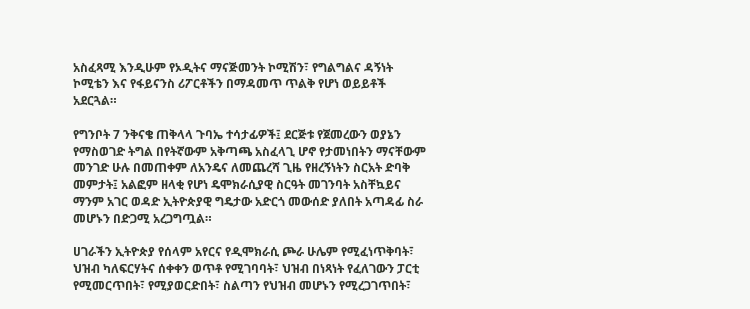አስፈጻሚ እንዲሁም የኦዲትና ማናጅመንት ኮሚሽን፣ የግልግልና ዳኝነት ኮሚቴን እና የፋይናንስ ሪፖርቶችን በማዳመጥ ጥልቅ የሆነ ወይይቶች አደርጓል።

የግንቦት 7 ንቅናቄ ጠቅላላ ጉባኤ ተሳታፊዎች፤ ደርጅቱ የጀመረውን ወያኔን የማስወገድ ትግል በየትኛውም አቅጣጫ አስፈላጊ ሆኖ የታመነበትን ማናቸውም መንገድ ሁሉ በመጠቀም ለአንዴና ለመጨረሻ ጊዜ የዘረኝነትን ስርአት ድባቅ መምታት፤ አልፎም ዘላቂ የሆነ ዴሞክራሲያዊ ስርዓት መገንባት አስቸኳይና ማንም አገር ወዳድ ኢትዮጵያዊ ግዴታው አድርጎ መውሰድ ያለበት አጣዳፊ ስራ መሆኑን በድጋሚ አረጋግጧል።

ሀገራችን ኢትዮጵያ የሰላም አየርና የዲሞክራሲ ጮራ ሁሌም የሚፈነጥቅባት፣ ህዝብ ካለፍርሃትና ሰቀቀን ወጥቶ የሚገባባት፣ ህዝብ በነጻነት የፈለገውን ፓርቲ የሚመርጥበት፣ የሚያወርድበት፣ ስልጣን የህዝብ መሆኑን የሚረጋገጥበት፣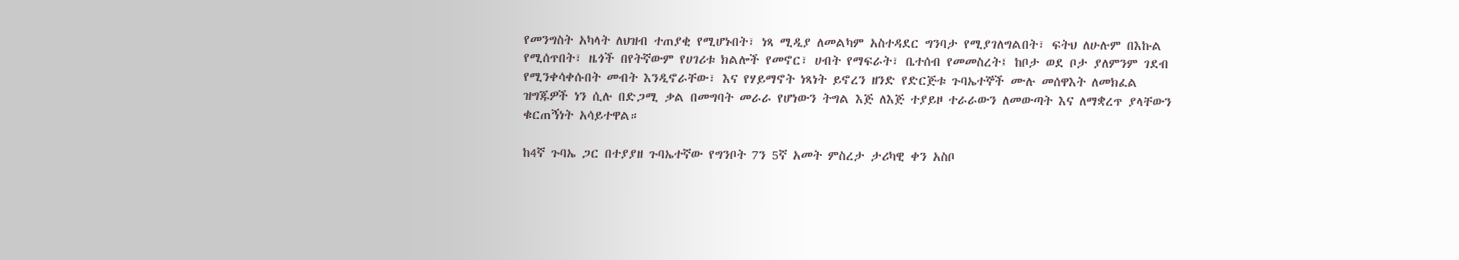የመንግስት አካላት ለህዝብ ተጠያቂ የሚሆኑበት፣ ነጻ ሚዲያ ለመልካም አስተዳደር ግንባታ የሚያገለግልበት፣ ፍትህ ለሁሉም በእኩል የሚሰጥበት፣ ዜጎች በየትኛውም የሀገሪቱ ክልሎች የመኖር፣ ሀብት የማፍራት፣ ቤተሰብ የመመስረት፤ ከቦታ ወደ ቦታ ያለምንም ገደብ የሚንቀሳቀሱበት መብት እንዲኖራቸው፣ እና የሃይማኖት ነጻነት ይኖረን ዘንድ የድርጅቱ ጉባኤተኞች ሙሉ መሰዋእት ለመክፈል ዝግጁዎች ነን ሲሉ በድጋሚ ቃል በመግባት መራራ የሆነውን ትግል እጅ ለእጅ ተያይዞ ተራራውን ለመውጣት እና ለማቋረጥ ያላቸውን ቁርጠኝነት አሳይተዋል።

ከ4ኛ ጉባኤ ጋር በተያያዘ ጉባኤተኛው የግንቦት 7ን 5ኛ አመት ምስረታ ታሪካዊ ቀን አስቦ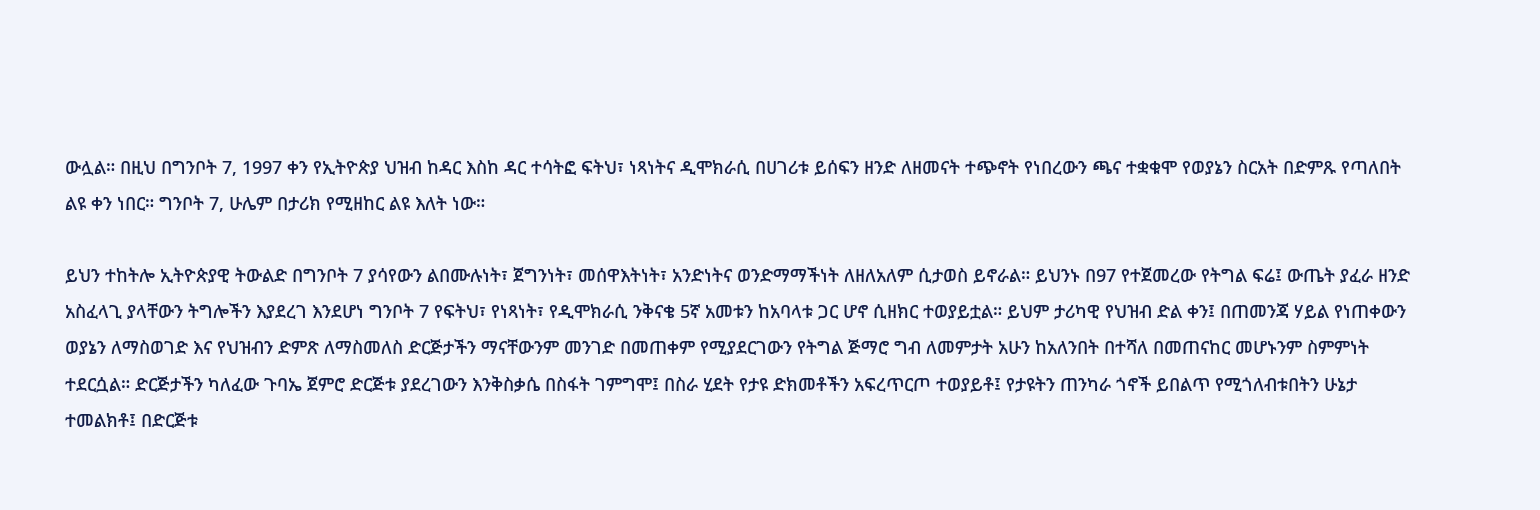ውሏል። በዚህ በግንቦት 7, 1997 ቀን የኢትዮጵያ ህዝብ ከዳር እስከ ዳር ተሳትፎ ፍትህ፣ ነጻነትና ዲሞክራሲ በሀገሪቱ ይሰፍን ዘንድ ለዘመናት ተጭኖት የነበረውን ጫና ተቋቁሞ የወያኔን ስርአት በድምጹ የጣለበት ልዩ ቀን ነበር። ግንቦት 7, ሁሌም በታሪክ የሚዘከር ልዩ እለት ነው።

ይህን ተከትሎ ኢትዮጵያዊ ትውልድ በግንቦት 7 ያሳየውን ልበሙሉነት፣ ጀግንነት፣ መሰዋእትነት፣ አንድነትና ወንድማማችነት ለዘለአለም ሲታወስ ይኖራል። ይህንኑ በ97 የተጀመረው የትግል ፍሬ፤ ውጤት ያፈራ ዘንድ አስፈላጊ ያላቸውን ትግሎችን እያደረገ እንደሆነ ግንቦት 7 የፍትህ፣ የነጻነት፣ የዲሞክራሲ ንቅናቄ 5ኛ አመቱን ከአባላቱ ጋር ሆኖ ሲዘክር ተወያይቷል። ይህም ታሪካዊ የህዝብ ድል ቀን፤ በጠመንጃ ሃይል የነጠቀውን ወያኔን ለማስወገድ እና የህዝብን ድምጽ ለማስመለስ ድርጅታችን ማናቸውንም መንገድ በመጠቀም የሚያደርገውን የትግል ጅማሮ ግብ ለመምታት አሁን ከአለንበት በተሻለ በመጠናከር መሆኑንም ስምምነት ተደርሷል። ድርጅታችን ካለፈው ጉባኤ ጀምሮ ድርጅቱ ያደረገውን እንቅስቃሴ በስፋት ገምግሞ፤ በስራ ሂደት የታዩ ድክመቶችን አፍረጥርጦ ተወያይቶ፤ የታዩትን ጠንካራ ጎኖች ይበልጥ የሚጎለብቱበትን ሁኔታ ተመልክቶ፤ በድርጅቱ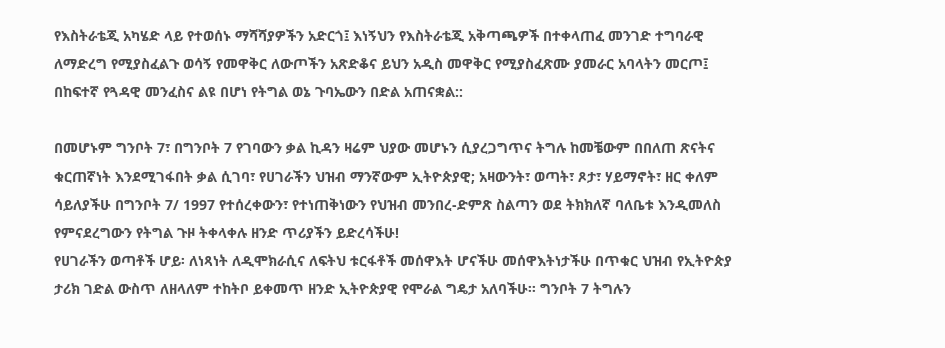የእስትራቴጂ አካሄድ ላይ የተወሰኑ ማሻሻያዎችን አድርጎ፤ እነኝህን የእስትራቴጂ አቅጣጫዎች በተቀላጠፈ መንገድ ተግባራዊ ለማድረግ የሚያስፈልጉ ወሳኝ የመዋቅር ለውጦችን አጽድቆና ይህን አዲስ መዋቅር የሚያስፈጽሙ ያመራር አባላትን መርጦ፤ በከፍተኛ የጓዳዊ መንፈስና ልዩ በሆነ የትግል ወኔ ጉባኤውን በድል አጠናቋል::

በመሆኑም ግንቦት 7፣ በግንቦት 7 የገባውን ቃል ኪዳን ዛሬም ህያው መሆኑን ሲያረጋግጥና ትግሉ ከመቼውም በበለጠ ጽናትና ቁርጠኛነት እንደሚገፋበት ቃል ሲገባ፣ የሀገራችን ህዝብ ማንኛውም ኢትዮጵያዊ; አዛውንት፣ ወጣት፣ ጾታ፣ ሃይማኖት፣ ዘር ቀለም ሳይለያችሁ በግንቦት 7/ 1997 የተሰረቀውን፣ የተነጠቅነውን የህዝብ መንበረ-ድምጽ ስልጣን ወደ ትክክለኛ ባለቤቱ እንዲመለስ የምናደረግውን የትግል ጉዞ ትቀላቀሉ ዘንድ ጥሪያችን ይድረሳችሁ!
የሀገራችን ወጣቶች ሆይ፡ ለነጻነት ለዲሞክራሲና ለፍትህ ቱርፋቶች መሰዋእት ሆናችሁ መሰዋእትነታችሁ በጥቁር ህዝብ የኢትዮጵያ ታሪክ ገድል ውስጥ ለዘላለም ተከትቦ ይቀመጥ ዘንድ ኢትዮጵያዊ የሞራል ግዴታ አለባችሁ፡፡ ግንቦት 7 ትግሉን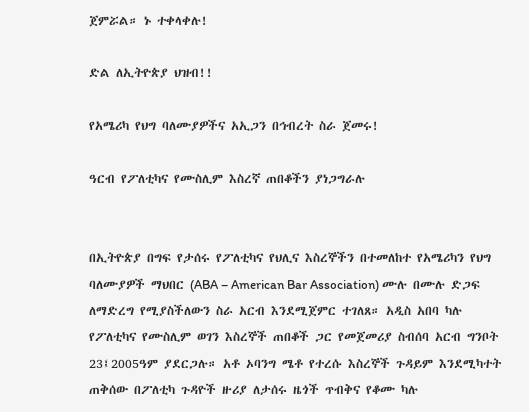ጀምሯል። ኑ ተቀላቀሉ!

ድል ለኢትዮጵያ ህዝብ!!

የአሜሪካ የህግ ባለሙያዎችና አኢጋን በኅብረት ስራ ጀመሩ!

ዓርብ የፖለቲካና የሙስሊም እስረኛ ጠበቆችን ያነጋግራሉ


በኢትዮጵያ በግፍ የታሰሩ የፖለቲካና የህሊና እስረኞችን በተመለከተ የአሜሪካን የህግ ባለሙያዎች ማህበር (ABA – American Bar Association) ሙሉ በሙሉ ድጋፍ ለማድረግ የሚያስችለውን ስራ አርብ እንደሚጀምር ተገለጸ። አዲስ አበባ ካሉ የፖለቲካና የሙስሊም ወገን እስረኞች ጠበቆች ጋር የመጀመሪያ ስብሰባ አርብ ግንቦት 23፤2005ዓም ያደርጋሉ። አቶ ኦባንግ ሜቶ የተረሱ እስረኞች ጉዳይም እንደሚካተት ጠቅሰው በፖለቲካ ጉዳዮች ዙሪያ ለታሰሩ ዜጎች ጥብቅና የቆሙ ካሉ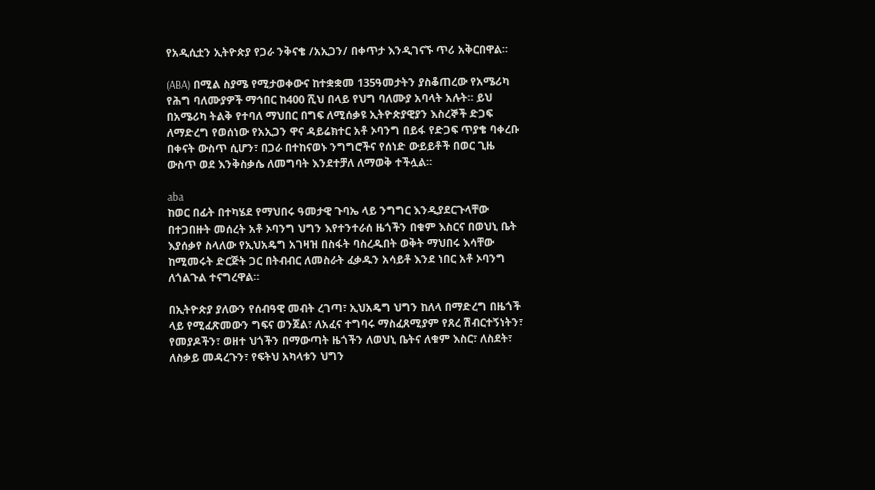የአዲሲቷን ኢትዮጵያ የጋራ ንቅናቄ /አኢጋን/ በቀጥታ እንዲገናኙ ጥሪ አቅርበዋል።

(ABA) በሚል ስያሜ የሚታወቀውና ከተቋቋመ 135ዓመታትን ያስቆጠረው የአሜሪካ የሕግ ባለሙያዎች ማኅበር ከ400 ሺህ በላይ የህግ ባለሙያ አባላት አሉት። ይህ በአሜሪካ ትልቅ የተባለ ማህበር በግፍ ለሚሰቃዩ ኢትዮጵያዊያን እስረኞች ድጋፍ ለማድረግ የወሰነው የአኢጋን ዋና ዳይሬክተር አቶ ኦባንግ በይፋ የድጋፍ ጥያቄ ባቀረቡ በቀናት ውስጥ ሲሆን፣ በጋራ በተከናወኑ ንግግሮችና የሰነድ ውይይቶች በወር ጊዜ ውስጥ ወደ እንቅስቃሴ ለመግባት እንደተቻለ ለማወቅ ተችሏል።

aba
ከወር በፊት በተካሄደ የማህበሩ ዓመታዊ ጉባኤ ላይ ንግግር እንዲያደርጉላቸው በተጋበዙት መሰረት አቶ ኦባንግ ህግን እየተንተራሰ ዜጎችን በቁም እስርና በወህኒ ቤት እያሰቃየ ስላለው የኢህአዴግ አገዛዝ በስፋት ባስረዱበት ወቅት ማህበሩ እሳቸው ከሚመሩት ድርጅት ጋር በትብብር ለመስራት ፈቃዱን አሳይቶ እንደ ነበር አቶ ኦባንግ ለጎልጉል ተናግረዋል።

በኢትዮጵያ ያለውን የሰብዓዊ መብት ረገጣ፣ ኢህአዴግ ህግን ከለላ በማድረግ በዜጎች ላይ የሚፈጽመውን ግፍና ወንጀል፣ ለአፈና ተግባሩ ማስፈጸሚያም የጸረ ሽብርተኝነትን፣ የመያዶችን፣ ወዘተ ህጎችን በማውጣት ዜጎችን ለወህኒ ቤትና ለቁም እስር፣ ለስደት፣ ለስቃይ መዳረጉን፣ የፍትህ አካላቱን ህግን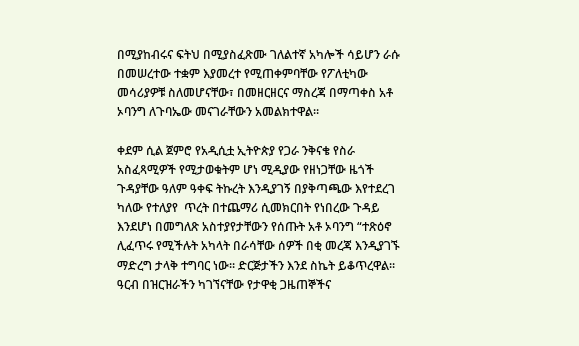በሚያከብሩና ፍትህ በሚያስፈጽሙ ገለልተኛ አካሎች ሳይሆን ራሱ በመሠረተው ተቋም እያመረተ የሚጠቀምባቸው የፖለቲካው መሳሪያዎቹ ስለመሆናቸው፣ በመዘርዘርና ማስረጃ በማጣቀስ አቶ ኦባንግ ለጉባኤው መናገራቸውን አመልክተዋል።

ቀደም ሲል ጀምሮ የአዲሲቷ ኢትዮጵያ የጋራ ንቅናቄ የስራ አስፈጻሚዎች የሚታወቁትም ሆነ ሚዲያው የዘነጋቸው ዜጎች ጉዳያቸው ዓለም ዓቀፍ ትኩረት እንዲያገኝ በያቅጣጫው እየተደረገ ካለው የተለያየ  ጥረት በተጨማሪ ሲመክርበት የነበረው ጉዳይ እንደሆነ በመግለጽ አስተያየታቸውን የሰጡት አቶ ኦባንግ “ተጽዕኖ ሊፈጥሩ የሚችሉት አካላት በራሳቸው ሰዎች በቂ መረጃ እንዲያገኙ ማድረግ ታላቅ ተግባር ነው። ድርጅታችን እንደ ስኬት ይቆጥረዋል። ዓርብ በዝርዝራችን ካገኘናቸው የታዋቂ ጋዜጠኞችና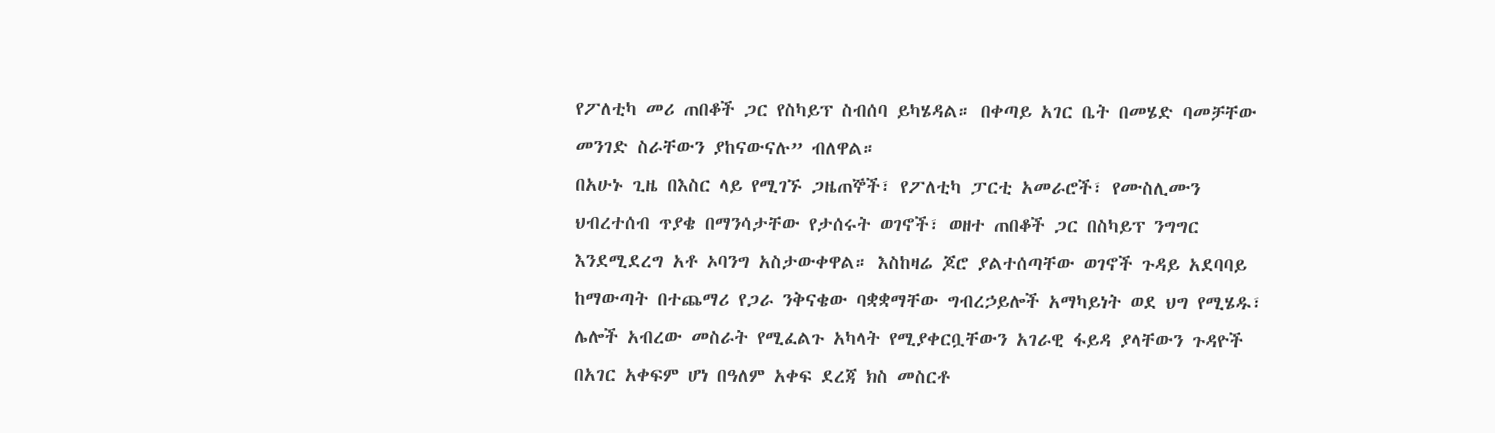የፖለቲካ መሪ ጠበቆች ጋር የስካይፕ ስብሰባ ይካሄዳል። በቀጣይ አገር ቤት በመሄድ ባመቻቸው መንገድ ስራቸውን ያከናውናሉ” ብለዋል።
በአሁኑ ጊዜ በእስር ላይ የሚገኙ ጋዜጠኞች፣ የፖለቲካ ፓርቲ አመራሮች፣ የሙስሊሙን ህብረተሰብ ጥያቄ በማንሳታቸው የታሰሩት ወገኖች፣ ወዘተ ጠበቆች ጋር በስካይፕ ንግግር እንደሚደረግ አቶ ኦባንግ አስታውቀዋል። እስከዛሬ ጆሮ ያልተሰጣቸው ወገኖች ጉዳይ አደባባይ ከማውጣት በተጨማሪ የጋራ ንቅናቄው ባቋቋማቸው ግብረኃይሎች አማካይነት ወደ ህግ የሚሄዱ፣ ሌሎች አብረው መስራት የሚፈልጉ አካላት የሚያቀርቧቸውን አገራዊ ፋይዳ ያላቸውን ጉዳዮች በአገር አቀፍም ሆነ በዓለም አቀፍ ደረጃ ክስ መስርቶ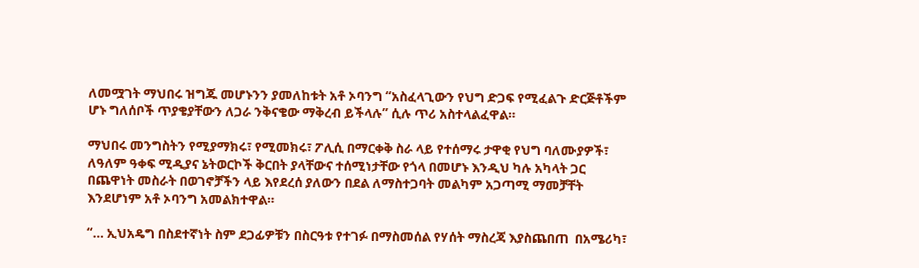ለመሟገት ማህበሩ ዝግጁ መሆኑንን ያመለከቱት አቶ ኦባንግ “አስፈላጊውን የህግ ድጋፍ የሚፈልጉ ድርጅቶችም ሆኑ ግለሰቦች ጥያቄያቸውን ለጋራ ንቅናቄው ማቅረብ ይችላሉ” ሲሉ ጥሪ አስተላልፈዋል።

ማህበሩ መንግስትን የሚያማክሩ፣ የሚመክሩ፣ ፖሊሲ በማርቀቅ ስራ ላይ የተሰማሩ ታዋቂ የህግ ባለሙያዎች፣ ለዓለም ዓቀፍ ሚዲያና ኔትወርኮች ቅርበት ያላቸውና ተሰሚነታቸው የጎላ በመሆኑ እንዲህ ካሉ አካላት ጋር በጨዋነት መስራት በወገኖቻችን ላይ እየደረሰ ያለውን በደል ለማስተጋባት መልካም አጋጣሚ ማመቻቸት እንደሆነም አቶ ኦባንግ አመልክተዋል።

“… ኢህአዴግ በስደተኛነት ስም ደጋፊዎቹን በስርዓቱ የተገፉ በማስመሰል የሃሰት ማስረጃ እያስጨበጠ  በአሜሪካ፣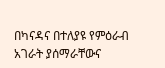በካናዳና በተለያዩ የምዕራብ አገራት ያሰማራቸውና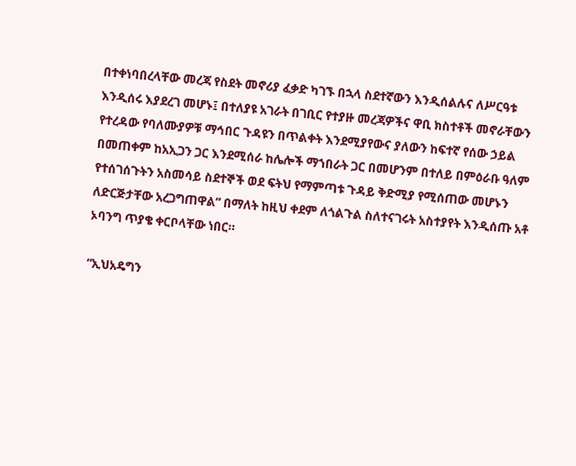በተቀነባበረላቸው መረጃ የስደት መኖሪያ ፈቃድ ካገኙ በኋላ ስደተኛውን እንዲሰልሉና ለሥርዓቱ እንዲሰሩ እያደረገ መሆኑ፤ በተለያዩ አገራት በገቢር የተያዙ መረጃዎችና ዋቢ ክስተቶች መኖራቸውን የተረዳው የባለሙያዎቹ ማኅበር ጉዳዩን በጥልቀት እንደሚያየውና ያለውን ከፍተኛ የሰው ኃይል በመጠቀም ከአኢጋን ጋር እንደሚሰራ ከሌሎች ማኀበራት ጋር በመሆንም በተለይ በምዕራቡ ዓለም የተሰገሰጉትን አስመሳይ ስደተኞች ወደ ፍትህ የማምጣቱ ጉዳይ ቅድሚያ የሚሰጠው መሆኑን ለድርጅታቸው አረጋግጠዋል” በማለት ከዚህ ቀደም ለጎልጉል ስለተናገሩት አስተያየት እንዲሰጡ አቶ ኦባንግ ጥያቄ ቀርቦላቸው ነበር።

“ኢህአዴግን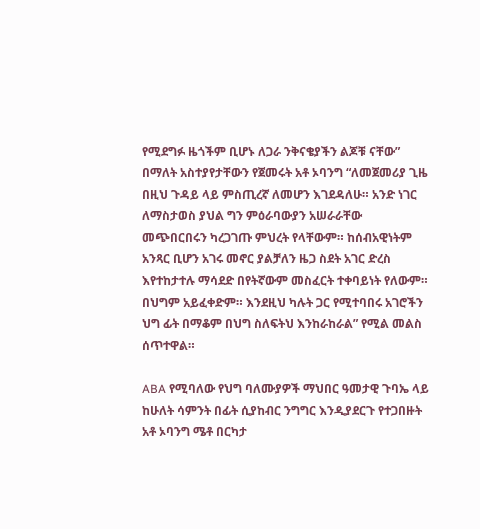የሚደግፉ ዜጎችም ቢሆኑ ለጋራ ንቅናቄያችን ልጆቹ ናቸው” በማለት አስተያየታቸውን የጀመሩት አቶ ኦባንግ “ለመጀመሪያ ጊዜ በዚህ ጉዳይ ላይ ምስጢረኛ ለመሆን እገደዳለሁ። አንድ ነገር ለማስታወስ ያህል ግን ምዕራባውያን አሠራራቸው መጭበርበሩን ካረጋገጡ ምህረት የላቸውም። ከሰብአዊነትም አንጻር ቢሆን አገሩ መኖር ያልቻለን ዜጋ ስደት አገር ድረስ እየተከታተሉ ማሳደድ በየትኛውም መስፈርት ተቀባይነት የለውም። በህግም አይፈቀድም። እንደዚህ ካሉት ጋር የሚተባበሩ አገሮችን ህግ ፊት በማቆም በህግ ስለፍትህ እንከራከራል” የሚል መልስ ሰጥተዋል።

ABA የሚባለው የህግ ባለሙያዎች ማህበር ዓመታዊ ጉባኤ ላይ ከሁለት ሳምንት በፊት ሲያከብር ንግግር እንዲያደርጉ የተጋበዙት አቶ ኦባንግ ሜቶ በርካታ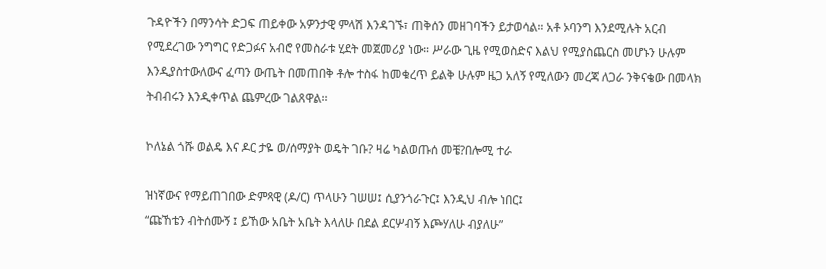ጉዳዮችን በማንሳት ድጋፍ ጠይቀው አዎንታዊ ምላሽ እንዳገኙ፣ ጠቅሰን መዘገባችን ይታወሳል። አቶ ኦባንግ እንደሚሉት አርብ የሚደረገው ንግግር የድጋፉና አብሮ የመስራቱ ሂደት መጀመሪያ ነው። ሥራው ጊዜ የሚወስድና እልህ የሚያስጨርስ መሆኑን ሁሉም እንዲያስተውለውና ፈጣን ውጤት በመጠበቅ ቶሎ ተስፋ ከመቁረጥ ይልቅ ሁሉም ዜጋ አለኝ የሚለውን መረጃ ለጋራ ንቅናቄው በመላክ ትብብሩን እንዲቀጥል ጨምረው ገልጸዋል፡፡

ኮለኔል ጎሹ ወልዴ እና ዶር ታዬ ወ/ሰማያት ወዴት ገቡ? ዛሬ ካልወጡሰ መቼ?በሎሚ ተራ

ዝነኛውና የማይጠገበው ድምጻዊ (ዶ/ር) ጥላሁን ገሠሠ፤ ሲያንጎራጉር፤ እንዲህ ብሎ ነበር፤
“ጩኸቴን ብትሰሙኝ ፤ ይኸው አቤት አቤት እላለሁ በደል ደርሦብኝ እጮሃለሁ ብያለሁ”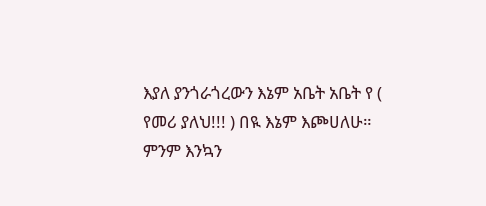እያለ ያንጎራጎረውን እኔም አቤት አቤት የ ( የመሪ ያለህ!!! ) በዪ እኔም እጮሀለሁ። ምንም እንኳን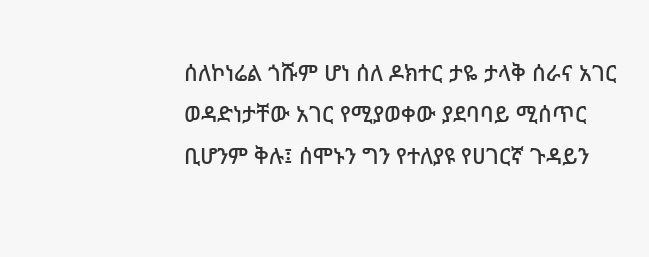ሰለኮነሬል ጎሹም ሆነ ሰለ ዶክተር ታዬ ታላቅ ሰራና አገር ወዳድነታቸው አገር የሚያወቀው ያደባባይ ሚሰጥር ቢሆንም ቅሉ፤ ሰሞኑን ግን የተለያዩ የሀገርኛ ጉዳይን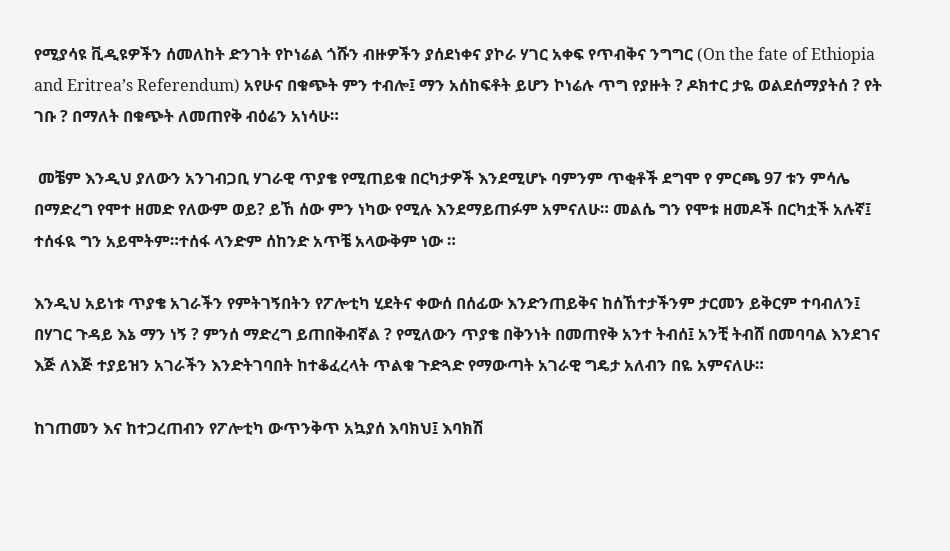የሚያሳዩ ቪዲዩዎችን ሰመለከት ድንገት የኮነሬል ጎሹን ብዙዎችን ያሰደነቀና ያኮራ ሃገር አቀፍ የጥብቅና ንግግር (On the fate of Ethiopia and Eritrea’s Referendum) አየሁና በቁጭት ምን ተብሎ፤ ማን አሰከፍቶት ይሆን ኮነሬሉ ጥግ የያዙት ? ዶክተር ታዬ ወልደሰማያትሰ ? የት ገቡ ? በማለት በቁጭት ለመጠየቅ ብዕሬን አነሳሁ።

 መቼም እንዲህ ያለውን አንገብጋቢ ሃገራዊ ጥያቄ የሚጠይቁ በርካታዎች እንደሚሆኑ ባምንም ጥቂቶች ደግሞ የ ምርጫ 97 ቱን ምሳሌ በማድረግ የሞተ ዘመድ የለውም ወይ? ይኸ ሰው ምን ነካው የሚሉ እንደማይጠፉም አምናለሁ። መልሴ ግን የሞቱ ዘመዶች በርካቷች አሉኛ፤ ተሰፋዪ ግን አይሞትም።ተሰፋ ላንድም ሰከንድ አጥቼ አላውቅም ነው ።

እንዲህ አይነቱ ጥያቄ አገራችን የምትገኝበትን የፖሎቲካ ሂደትና ቀውሰ በሰፊው እንድንጠይቅና ከሰኸተታችንም ታርመን ይቅርም ተባብለን፤ በሃገር ጉዳይ እኔ ማን ነኝ ? ምንሰ ማድረግ ይጠበቅብኛል ? የሚለውን ጥያቄ በቅንነት በመጠየቅ አንተ ትብሰ፤ አንቺ ትብሸ በመባባል እንደገና እጅ ለእጅ ተያይዝን አገራችን እንድትገባበት ከተቆፈረላት ጥልቁ ጉድጓድ የማውጣት አገራዊ ግዴታ አለብን በዬ አምናለሁ።

ከገጠመን እና ከተጋረጠብን የፖሎቲካ ውጥንቅጥ አኳያሰ እባክህ፤ እባክሽ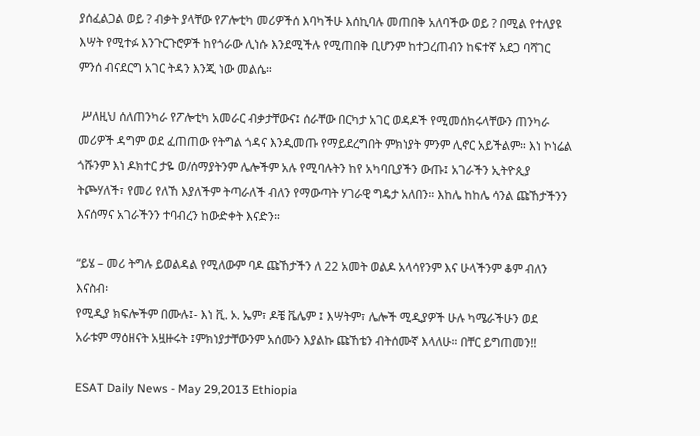ያሰፈልጋል ወይ ? ብቃት ያላቸው የፖሎቲካ መሪዎችሰ እባካችሁ እሰኪባሉ መጠበቅ አለባችው ወይ ? በሚል የተለያዩ እሣት የሚተፉ እንጉርጉሮዎች ከየጎራው ሊነሱ እንደሚችሉ የሚጠበቅ ቢሆንም ከተጋረጠብን ከፍተኛ አደጋ ባሻገር ምንሰ ብናደርግ አገር ትዳን እንጂ ነው መልሴ።

 ሥለዚህ ሰለጠንካራ የፖሎቲካ አመራር ብቃታቸውና፤ ሰራቸው በርካታ አገር ወዳዶች የሚመሰክሩላቸውን ጠንካራ መሪዎች ዳግም ወደ ፈጠጠው የትግል ጎዳና እንዲመጡ የማይደረግበት ምክነያት ምንም ሊኖር አይችልም። እነ ኮነሬል ጎሹንም እነ ዶክተር ታዬ ወ/ሰማያትንም ሌሎችም አሉ የሚባሉትን ከየ አካባቢያችን ውጡ፤ አገራችን ኢትዮጲያ ትጮሃለች፣ የመሪ የለኸ እያለችም ትጣራለች ብለን የማውጣት ሃገራዊ ግዴታ አለበን። እከሌ ከከሌ ሳንል ጩኸታችንን እናሰማና አገራችንን ተባብረን ከውድቀት እናድን።

“ይሄ – መሪ ትግሉ ይወልዳል የሚለውም ባዶ ጩኸታችን ለ 22 አመት ወልዶ አላሳየንም እና ሁላችንም ቆም ብለን እናስብ፡
የሚዲያ ክፍሎችም በሙሉ፤- እነ ቪ. ኦ. ኤም፣ ዶቼ ቬሌም ፤ እሣትም፣ ሌሎች ሚዲያዎች ሁሉ ካሜራችሁን ወደ አራቱም ማዕዘናት አዟዙሩት ፤ምክነያታቸውንም አሰሙን እያልኩ ጩኸቴን ብትሰሙኛ እላለሁ። በቸር ይግጠመን!!

ESAT Daily News - May 29,2013 Ethiopia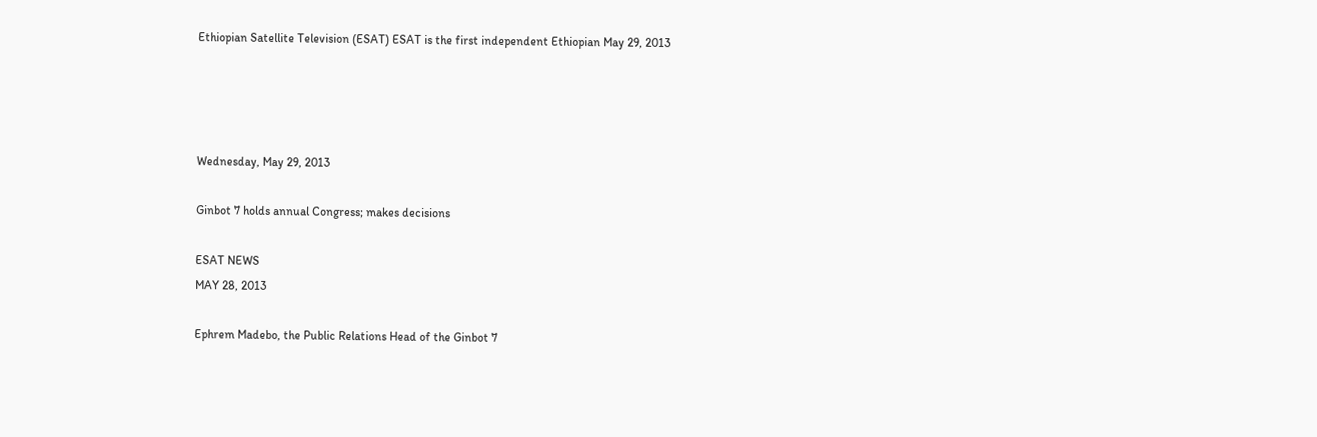Ethiopian Satellite Television (ESAT) ESAT is the first independent Ethiopian May 29, 2013




Wednesday, May 29, 2013

Ginbot 7 holds annual Congress; makes decisions

ESAT NEWS
MAY 28, 2013

Ephrem Madebo, the Public Relations Head of the Ginbot 7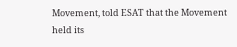Movement, told ESAT that the Movement held its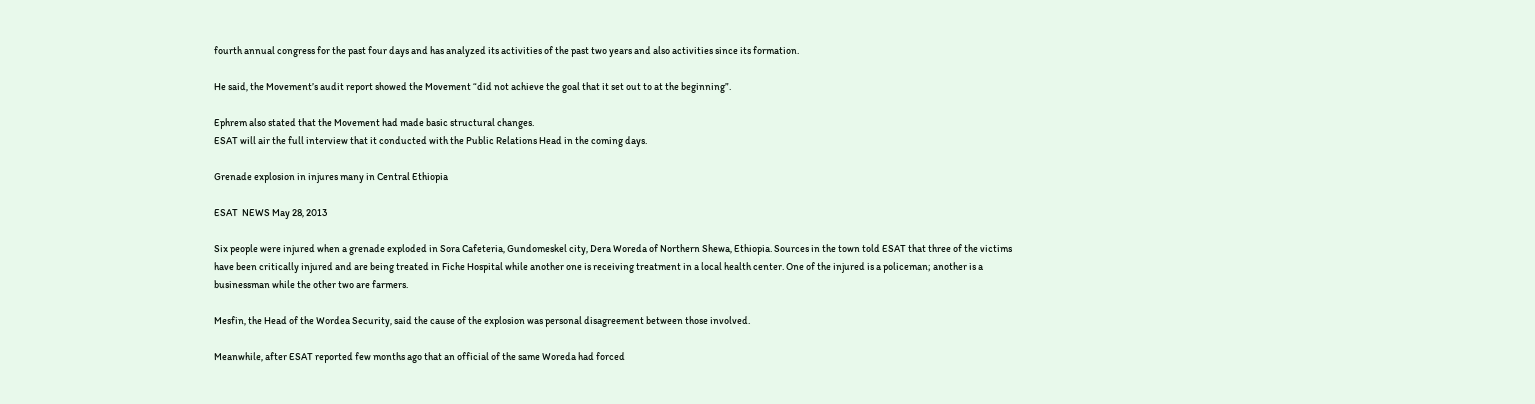fourth annual congress for the past four days and has analyzed its activities of the past two years and also activities since its formation.

He said, the Movement’s audit report showed the Movement “did not achieve the goal that it set out to at the beginning”.

Ephrem also stated that the Movement had made basic structural changes.
ESAT will air the full interview that it conducted with the Public Relations Head in the coming days.

Grenade explosion in injures many in Central Ethiopia

ESAT  NEWS May 28, 2013

Six people were injured when a grenade exploded in Sora Cafeteria, Gundomeskel city, Dera Woreda of Northern Shewa, Ethiopia. Sources in the town told ESAT that three of the victims have been critically injured and are being treated in Fiche Hospital while another one is receiving treatment in a local health center. One of the injured is a policeman; another is a businessman while the other two are farmers.

Mesfin, the Head of the Wordea Security, said the cause of the explosion was personal disagreement between those involved.

Meanwhile, after ESAT reported few months ago that an official of the same Woreda had forced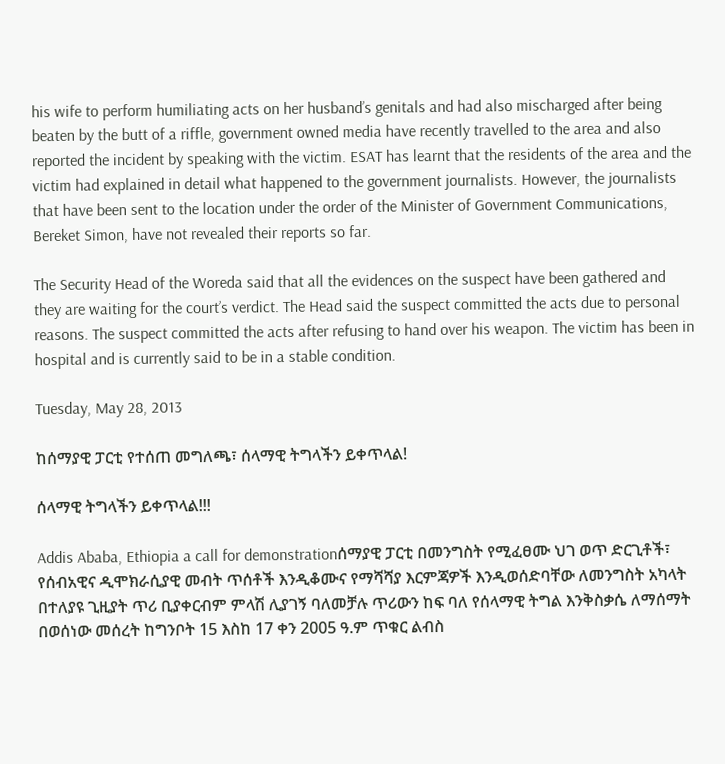his wife to perform humiliating acts on her husband’s genitals and had also mischarged after being beaten by the butt of a riffle, government owned media have recently travelled to the area and also reported the incident by speaking with the victim. ESAT has learnt that the residents of the area and the victim had explained in detail what happened to the government journalists. However, the journalists that have been sent to the location under the order of the Minister of Government Communications, Bereket Simon, have not revealed their reports so far.

The Security Head of the Woreda said that all the evidences on the suspect have been gathered and they are waiting for the court’s verdict. The Head said the suspect committed the acts due to personal reasons. The suspect committed the acts after refusing to hand over his weapon. The victim has been in hospital and is currently said to be in a stable condition.

Tuesday, May 28, 2013

ከሰማያዊ ፓርቲ የተሰጠ መግለጫ፣ ሰላማዊ ትግላችን ይቀጥላል!

ሰላማዊ ትግላችን ይቀጥላል!!!

Addis Ababa, Ethiopia a call for demonstrationሰማያዊ ፓርቲ በመንግስት የሚፈፀሙ ህገ ወጥ ድርጊቶች፣ የሰብአዊና ዲሞክራሲያዊ መብት ጥሰቶች እንዲቆሙና የማሻሻያ እርምጃዎች እንዲወሰድባቸው ለመንግስት አካላት በተለያዩ ጊዚያት ጥሪ ቢያቀርብም ምላሽ ሊያገኝ ባለመቻሉ ጥሪውን ከፍ ባለ የሰላማዊ ትግል እንቅስቃሴ ለማሰማት በወሰነው መሰረት ከግንቦት 15 እስከ 17 ቀን 2005 ዓ.ም ጥቁር ልብስ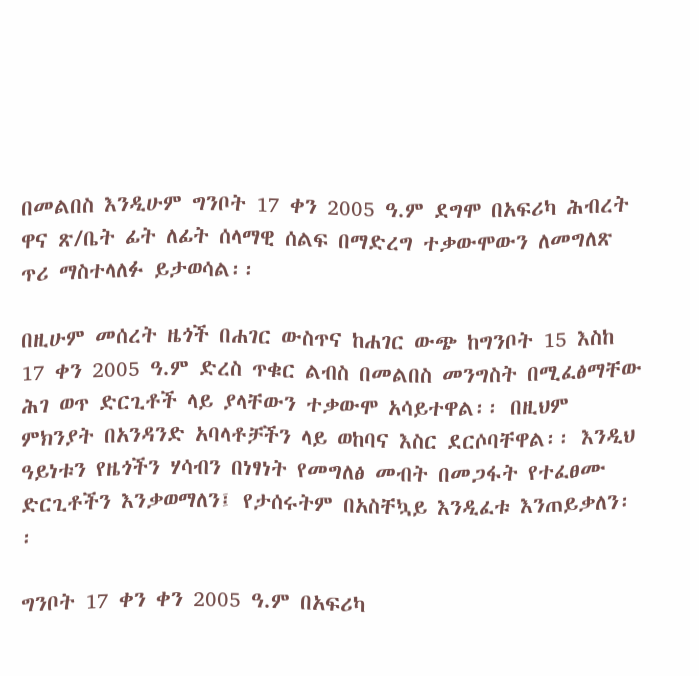በመልበስ እንዲሁም ግንቦት 17 ቀን 2005 ዓ.ም ደግሞ በአፍሪካ ሕብረት ዋና ጽ/ቤት ፊት ለፊት ሰላማዊ ሰልፍ በማድረግ ተቃውሞውን ለመግለጽ ጥሪ ማስተላለፉ ይታወሳል፡፡

በዚሁም መሰረት ዜጎች በሐገር ውስጥና ከሐገር ውጭ ከግንቦት 15 እስከ 17 ቀን 2005 ዓ.ም ድረስ ጥቁር ልብስ በመልበስ መንግስት በሚፈፅማቸው ሕገ ወጥ ድርጊቶች ላይ ያላቸውን ተቃውሞ አሳይተዋል፡፡ በዚህም ምክንያት በአንዳንድ አባላቶቻችን ላይ ወከባና እስር ደርሶባቸዋል፡፡ እንዲህ ዓይነቱን የዜጎችን ሃሳብን በነፃነት የመግለፅ መብት በመጋፋት የተፈፀሙ ድርጊቶችን እንቃወማለን፤ የታሰሩትም በአስቸኳይ እንዲፈቱ እንጠይቃለን፡፡

ግንቦት 17 ቀን ቀን 2005 ዓ.ም በአፍሪካ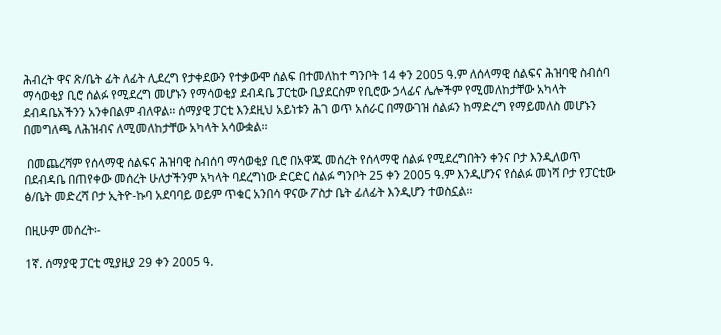ሕብረት ዋና ጽ/ቤት ፊት ለፊት ሊደረግ የታቀደውን የተቃውሞ ሰልፍ በተመለከተ ግንቦት 14 ቀን 2005 ዓ.ም ለሰላማዊ ሰልፍና ሕዝባዊ ስብሰባ ማሳወቂያ ቢሮ ሰልፉ የሚደረግ መሆኑን የማሳወቂያ ደብዳቤ ፓርቲው ቢያደርስም የቢሮው ኃላፊና ሌሎችም የሚመለከታቸው አካላት ደብዳቤአችንን አንቀበልም ብለዋል፡፡ ሰማያዊ ፓርቲ እንደዚህ አይነቱን ሕገ ወጥ አሰራር በማውገዝ ሰልፉን ከማድረግ የማይመለስ መሆኑን በመግለጫ ለሕዝብና ለሚመለከታቸው አካላት አሳውቋል፡፡

 በመጨረሻም የሰላማዊ ሰልፍና ሕዝባዊ ስብሰባ ማሳወቂያ ቢሮ በአዋጁ መሰረት የሰላማዊ ሰልፉ የሚደረግበትን ቀንና ቦታ እንዲለወጥ በደብዳቤ በጠየቀው መሰረት ሁለታችንም አካላት ባደረግነው ድርድር ሰልፉ ግንቦት 25 ቀን 2005 ዓ.ም እንዲሆንና የሰልፉ መነሻ ቦታ የፓርቲው ፅ/ቤት መድረሻ ቦታ ኢትዮ-ኩባ አደባባይ ወይም ጥቁር አንበሳ ዋናው ፖስታ ቤት ፊለፊት እንዲሆን ተወስኗል፡፡

በዚሁም መሰረት፡-

1ኛ. ሰማያዊ ፓርቲ ሚያዚያ 29 ቀን 2005 ዓ.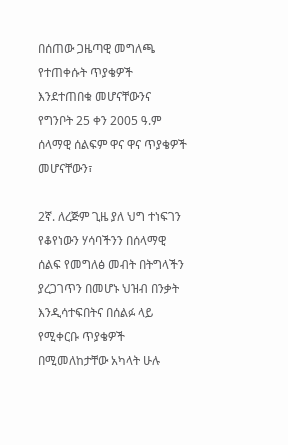በሰጠው ጋዜጣዊ መግለጫ የተጠቀሱት ጥያቄዎች እንደተጠበቁ መሆናቸውንና የግንቦት 25 ቀን 2005 ዓ.ም ሰላማዊ ሰልፍም ዋና ዋና ጥያቄዎች መሆናቸውን፣

2ኛ. ለረጅም ጊዜ ያለ ህግ ተነፍገን የቆየነውን ሃሳባችንን በሰላማዊ ሰልፍ የመግለፅ መብት በትግላችን ያረጋገጥን በመሆኑ ህዝብ በንቃት እንዲሳተፍበትና በሰልፉ ላይ የሚቀርቡ ጥያቄዎች በሚመለከታቸው አካላት ሁሉ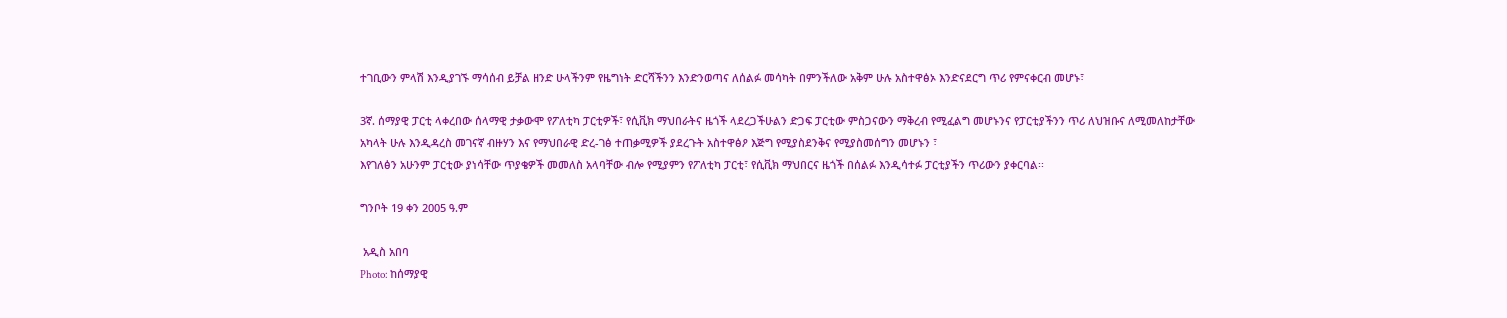ተገቢውን ምላሽ እንዲያገኙ ማሳሰብ ይቻል ዘንድ ሁላችንም የዜግነት ድርሻችንን እንድንወጣና ለሰልፉ መሳካት በምንችለው አቅም ሁሉ አስተዋፅኦ እንድናደርግ ጥሪ የምናቀርብ መሆኑ፣

3ኛ. ሰማያዊ ፓርቲ ላቀረበው ሰላማዊ ታቃውሞ የፖለቲካ ፓርቲዎች፣ የሲቪክ ማህበራትና ዜጎች ላደረጋችሁልን ድጋፍ ፓርቲው ምስጋናውን ማቅረብ የሚፈልግ መሆኑንና የፓርቲያችንን ጥሪ ለህዝቡና ለሚመለከታቸው አካላት ሁሉ እንዲዳረስ መገናኛ ብዙሃን እና የማህበራዊ ድረ-ገፅ ተጠቃሚዎች ያደረጉት አስተዋፅዖ እጅግ የሚያስደንቅና የሚያስመሰግን መሆኑን ፣
እየገለፅን አሁንም ፓርቲው ያነሳቸው ጥያቄዎች መመለስ አላባቸው ብሎ የሚያምን የፖለቲካ ፓርቲ፣ የሲቪክ ማህበርና ዜጎች በሰልፉ እንዲሳተፉ ፓርቲያችን ጥሪውን ያቀርባል፡፡

ግንቦት 19 ቀን 2005 ዓ.ም

 አዲስ አበባ
Photo: ከሰማያዊ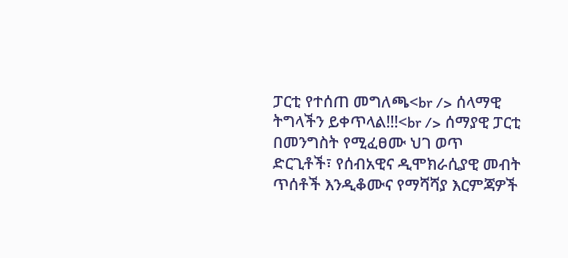ፓርቲ የተሰጠ መግለጫ<br /> ሰላማዊ ትግላችን ይቀጥላል!!!<br /> ሰማያዊ ፓርቲ በመንግስት የሚፈፀሙ ህገ ወጥ ድርጊቶች፣ የሰብአዊና ዲሞክራሲያዊ መብት ጥሰቶች እንዲቆሙና የማሻሻያ እርምጃዎች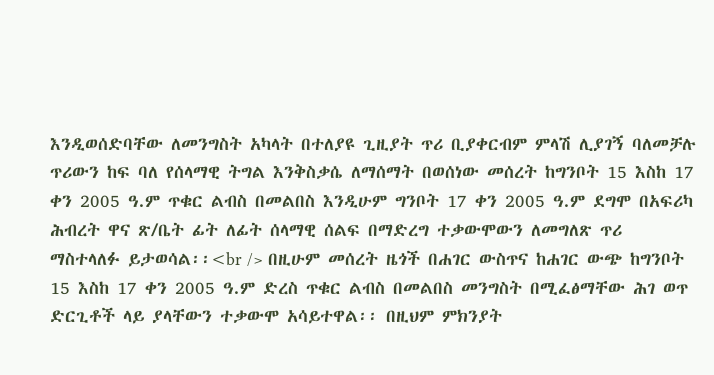እንዲወሰድባቸው ለመንግስት አካላት በተለያዩ ጊዚያት ጥሪ ቢያቀርብም ምላሽ ሊያገኝ ባለመቻሉ ጥሪውን ከፍ ባለ የሰላማዊ ትግል እንቅስቃሴ ለማሰማት በወሰነው መሰረት ከግንቦት 15 እስከ 17 ቀን 2005 ዓ.ም ጥቁር ልብስ በመልበስ እንዲሁም ግንቦት 17 ቀን 2005 ዓ.ም ደግሞ በአፍሪካ ሕብረት ዋና ጽ/ቤት ፊት ለፊት ሰላማዊ ሰልፍ በማድረግ ተቃውሞውን ለመግለጽ ጥሪ ማስተላለፉ ይታወሳል፡፡<br /> በዚሁም መሰረት ዜጎች በሐገር ውስጥና ከሐገር ውጭ ከግንቦት 15 እስከ 17 ቀን 2005 ዓ.ም ድረስ ጥቁር ልብስ በመልበስ መንግስት በሚፈፅማቸው ሕገ ወጥ ድርጊቶች ላይ ያላቸውን ተቃውሞ አሳይተዋል፡፡ በዚህም ምክንያት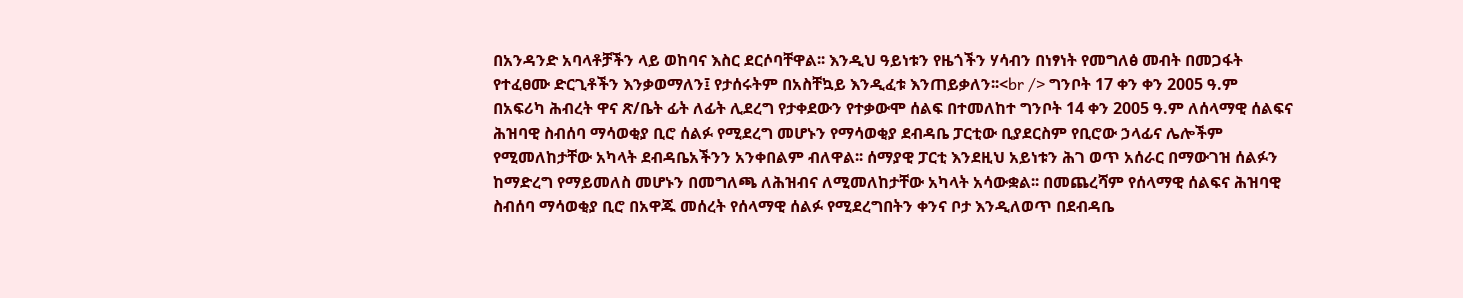በአንዳንድ አባላቶቻችን ላይ ወከባና እስር ደርሶባቸዋል፡፡ እንዲህ ዓይነቱን የዜጎችን ሃሳብን በነፃነት የመግለፅ መብት በመጋፋት የተፈፀሙ ድርጊቶችን እንቃወማለን፤ የታሰሩትም በአስቸኳይ እንዲፈቱ እንጠይቃለን፡፡<br /> ግንቦት 17 ቀን ቀን 2005 ዓ.ም በአፍሪካ ሕብረት ዋና ጽ/ቤት ፊት ለፊት ሊደረግ የታቀደውን የተቃውሞ ሰልፍ በተመለከተ ግንቦት 14 ቀን 2005 ዓ.ም ለሰላማዊ ሰልፍና ሕዝባዊ ስብሰባ ማሳወቂያ ቢሮ ሰልፉ የሚደረግ መሆኑን የማሳወቂያ ደብዳቤ ፓርቲው ቢያደርስም የቢሮው ኃላፊና ሌሎችም የሚመለከታቸው አካላት ደብዳቤአችንን አንቀበልም ብለዋል፡፡ ሰማያዊ ፓርቲ እንደዚህ አይነቱን ሕገ ወጥ አሰራር በማውገዝ ሰልፉን ከማድረግ የማይመለስ መሆኑን በመግለጫ ለሕዝብና ለሚመለከታቸው አካላት አሳውቋል፡፡ በመጨረሻም የሰላማዊ ሰልፍና ሕዝባዊ ስብሰባ ማሳወቂያ ቢሮ በአዋጁ መሰረት የሰላማዊ ሰልፉ የሚደረግበትን ቀንና ቦታ እንዲለወጥ በደብዳቤ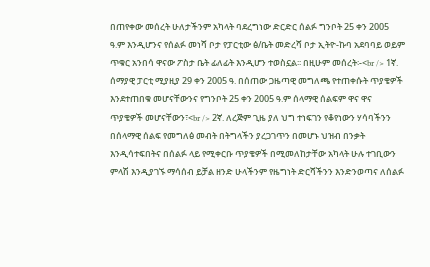በጠየቀው መሰረት ሁለታችንም አካላት ባደረግነው ድርድር ሰልፉ ግንቦት 25 ቀን 2005 ዓ.ም እንዲሆንና የሰልፉ መነሻ ቦታ የፓርቲው ፅ/ቤት መድረሻ ቦታ ኢትዮ-ኩባ አደባባይ ወይም ጥቁር አንበሳ ዋናው ፖስታ ቤት ፊለፊት እንዲሆን ተወስኗል፡፡ በዚሁም መሰረት፡-<br /> 1ኛ. ሰማያዊ ፓርቲ ሚያዚያ 29 ቀን 2005 ዓ. በሰጠው ጋዜጣዊ መግለጫ የተጠቀሱት ጥያቄዎች እንደተጠበቁ መሆናቸውንና የግንቦት 25 ቀን 2005 ዓ.ም ሰላማዊ ሰልፍም ዋና ዋና ጥያቄዎች መሆናቸውን፣<br /> 2ኛ. ለረጅም ጊዜ ያለ ህግ ተነፍገን የቆየነውን ሃሳባችንን በሰላማዊ ሰልፍ የመግለፅ መብት በትግላችን ያረጋገጥን በመሆኑ ህዝብ በንቃት እንዲሳተፍበትና በሰልፉ ላይ የሚቀርቡ ጥያቄዎች በሚመለከታቸው አካላት ሁሉ ተገቢውን ምላሽ እንዲያገኙ ማሳሰብ ይቻል ዘንድ ሁላችንም የዜግነት ድርሻችንን እንድንወጣና ለሰልፉ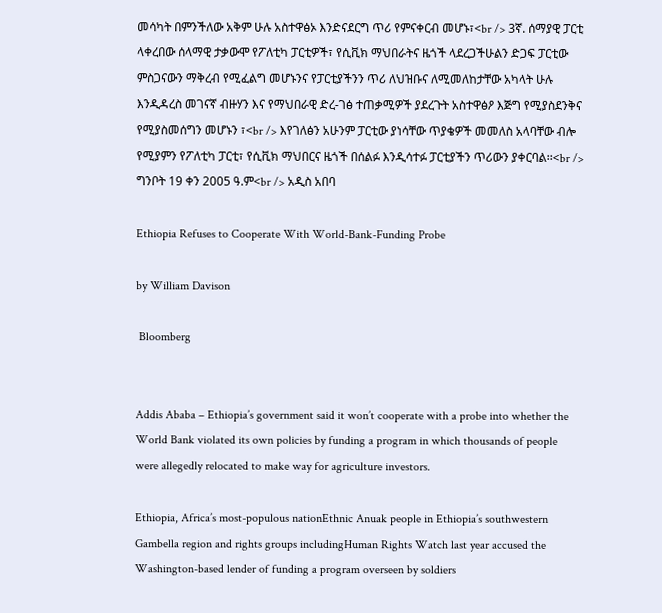መሳካት በምንችለው አቅም ሁሉ አስተዋፅኦ እንድናደርግ ጥሪ የምናቀርብ መሆኑ፣<br /> 3ኛ. ሰማያዊ ፓርቲ ላቀረበው ሰላማዊ ታቃውሞ የፖለቲካ ፓርቲዎች፣ የሲቪክ ማህበራትና ዜጎች ላደረጋችሁልን ድጋፍ ፓርቲው ምስጋናውን ማቅረብ የሚፈልግ መሆኑንና የፓርቲያችንን ጥሪ ለህዝቡና ለሚመለከታቸው አካላት ሁሉ እንዲዳረስ መገናኛ ብዙሃን እና የማህበራዊ ድረ-ገፅ ተጠቃሚዎች ያደረጉት አስተዋፅዖ እጅግ የሚያስደንቅና የሚያስመሰግን መሆኑን ፣<br /> እየገለፅን አሁንም ፓርቲው ያነሳቸው ጥያቄዎች መመለስ አላባቸው ብሎ የሚያምን የፖለቲካ ፓርቲ፣ የሲቪክ ማህበርና ዜጎች በሰልፉ እንዲሳተፉ ፓርቲያችን ጥሪውን ያቀርባል፡፡<br /> ግንቦት 19 ቀን 2005 ዓ.ም<br /> አዲስ አበባ

Ethiopia Refuses to Cooperate With World-Bank-Funding Probe

by William Davison

 Bloomberg


Addis Ababa – Ethiopia’s government said it won’t cooperate with a probe into whether the World Bank violated its own policies by funding a program in which thousands of people were allegedly relocated to make way for agriculture investors.

Ethiopia, Africa’s most-populous nationEthnic Anuak people in Ethiopia’s southwestern Gambella region and rights groups includingHuman Rights Watch last year accused the Washington-based lender of funding a program overseen by soldiers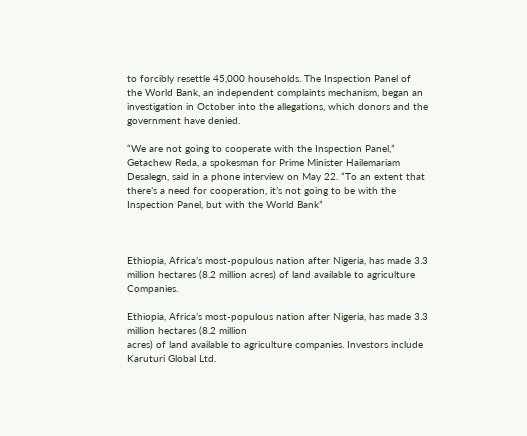to forcibly resettle 45,000 households. The Inspection Panel of the World Bank, an independent complaints mechanism, began an investigation in October into the allegations, which donors and the government have denied.

“We are not going to cooperate with the Inspection Panel,” Getachew Reda, a spokesman for Prime Minister Hailemariam Desalegn, said in a phone interview on May 22. “To an extent that there’s a need for cooperation, it’s not going to be with the Inspection Panel, but with the World Bank”



Ethiopia, Africa’s most-populous nation after Nigeria, has made 3.3 million hectares (8.2 million acres) of land available to agriculture Companies.

Ethiopia, Africa’s most-populous nation after Nigeria, has made 3.3 million hectares (8.2 million
acres) of land available to agriculture companies. Investors include Karuturi Global Ltd.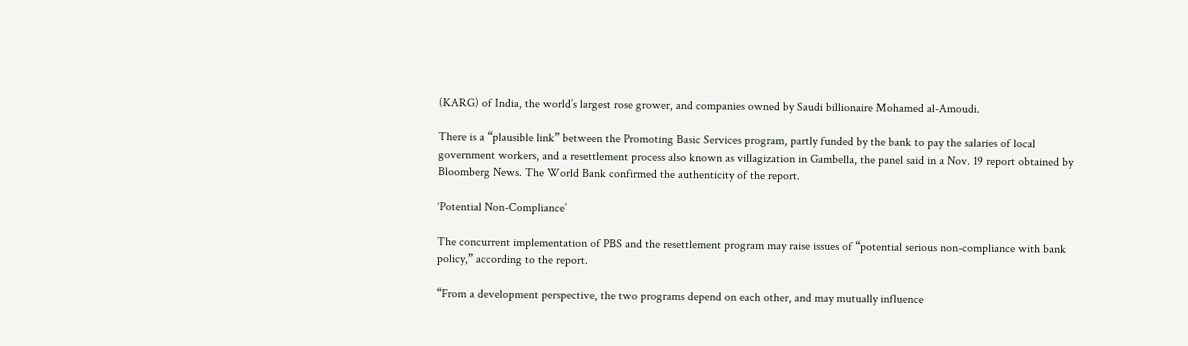(KARG) of India, the world’s largest rose grower, and companies owned by Saudi billionaire Mohamed al-Amoudi.

There is a “plausible link” between the Promoting Basic Services program, partly funded by the bank to pay the salaries of local government workers, and a resettlement process also known as villagization in Gambella, the panel said in a Nov. 19 report obtained by Bloomberg News. The World Bank confirmed the authenticity of the report.

‘Potential Non-Compliance’

The concurrent implementation of PBS and the resettlement program may raise issues of “potential serious non-compliance with bank policy,” according to the report.

“From a development perspective, the two programs depend on each other, and may mutually influence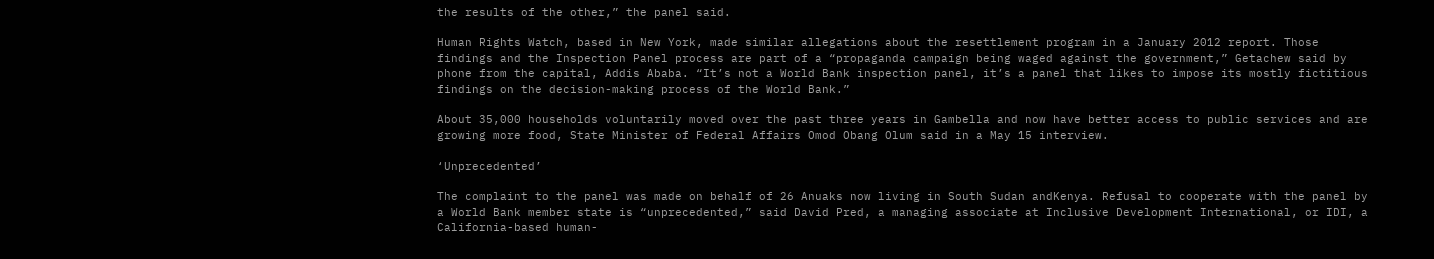the results of the other,” the panel said.

Human Rights Watch, based in New York, made similar allegations about the resettlement program in a January 2012 report. Those findings and the Inspection Panel process are part of a “propaganda campaign being waged against the government,” Getachew said by phone from the capital, Addis Ababa. “It’s not a World Bank inspection panel, it’s a panel that likes to impose its mostly fictitious findings on the decision-making process of the World Bank.”

About 35,000 households voluntarily moved over the past three years in Gambella and now have better access to public services and are growing more food, State Minister of Federal Affairs Omod Obang Olum said in a May 15 interview.

‘Unprecedented’

The complaint to the panel was made on behalf of 26 Anuaks now living in South Sudan andKenya. Refusal to cooperate with the panel by a World Bank member state is “unprecedented,” said David Pred, a managing associate at Inclusive Development International, or IDI, a California-based human-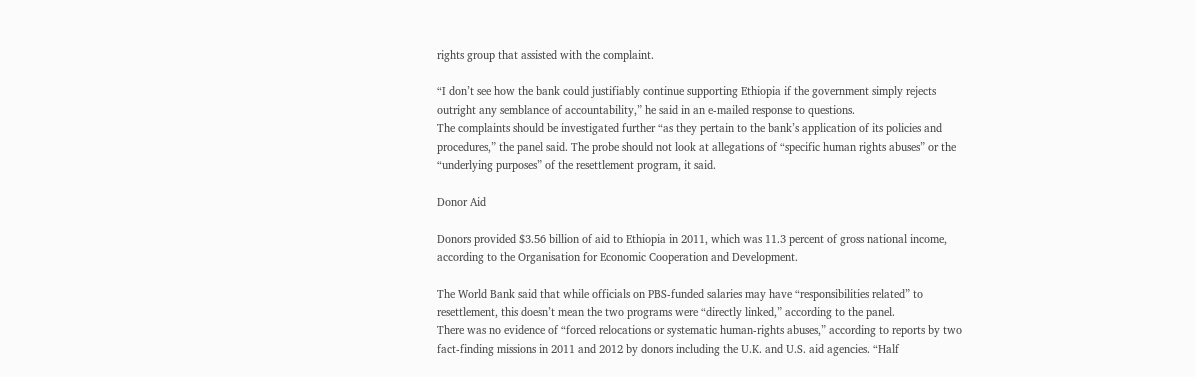rights group that assisted with the complaint.

“I don’t see how the bank could justifiably continue supporting Ethiopia if the government simply rejects outright any semblance of accountability,” he said in an e-mailed response to questions.
The complaints should be investigated further “as they pertain to the bank’s application of its policies and procedures,” the panel said. The probe should not look at allegations of “specific human rights abuses” or the “underlying purposes” of the resettlement program, it said.

Donor Aid

Donors provided $3.56 billion of aid to Ethiopia in 2011, which was 11.3 percent of gross national income, according to the Organisation for Economic Cooperation and Development.

The World Bank said that while officials on PBS-funded salaries may have “responsibilities related” to resettlement, this doesn’t mean the two programs were “directly linked,” according to the panel.
There was no evidence of “forced relocations or systematic human-rights abuses,” according to reports by two fact-finding missions in 2011 and 2012 by donors including the U.K. and U.S. aid agencies. “Half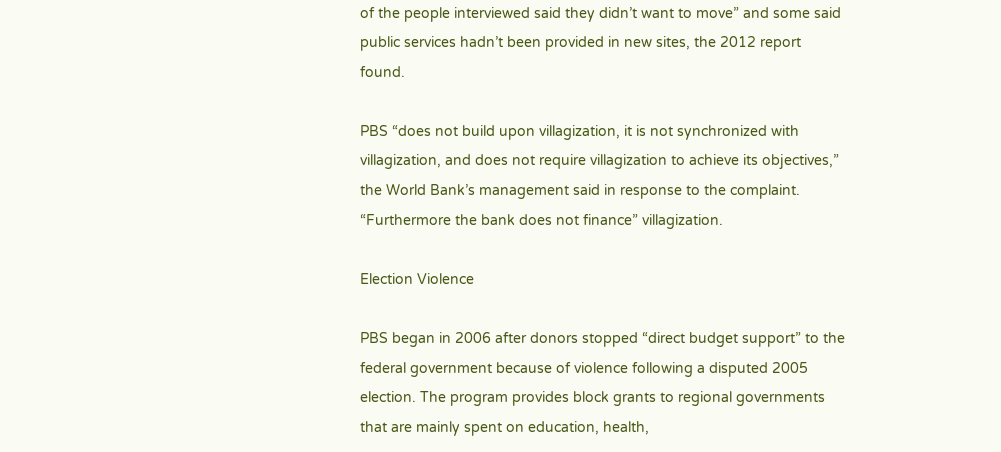of the people interviewed said they didn’t want to move” and some said public services hadn’t been provided in new sites, the 2012 report found.

PBS “does not build upon villagization, it is not synchronized with villagization, and does not require villagization to achieve its objectives,” the World Bank’s management said in response to the complaint. “Furthermore the bank does not finance” villagization.

Election Violence

PBS began in 2006 after donors stopped “direct budget support” to the federal government because of violence following a disputed 2005 election. The program provides block grants to regional governments that are mainly spent on education, health,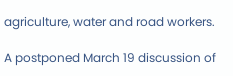agriculture, water and road workers.

A postponed March 19 discussion of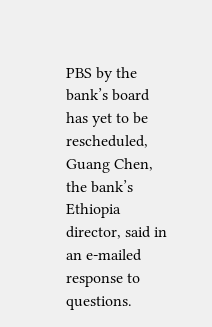PBS by the bank’s board has yet to be rescheduled, Guang Chen, the bank’s Ethiopia director, said in an e-mailed response to questions.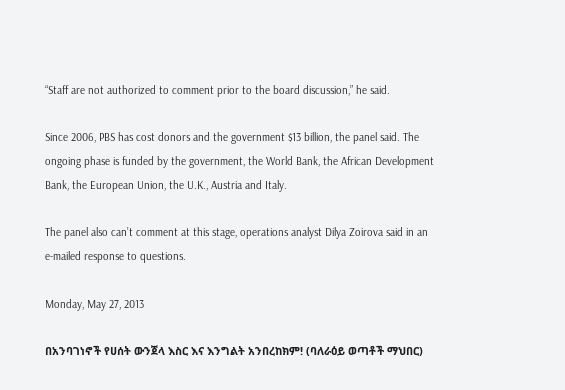“Staff are not authorized to comment prior to the board discussion,” he said.

Since 2006, PBS has cost donors and the government $13 billion, the panel said. The ongoing phase is funded by the government, the World Bank, the African Development Bank, the European Union, the U.K., Austria and Italy.

The panel also can’t comment at this stage, operations analyst Dilya Zoirova said in an e-mailed response to questions.

Monday, May 27, 2013

በአንባገነኖች የሀሰት ውንጀላ እስር እና እንግልት አንበረከክም! (ባለራዕይ ወጣቶች ማህበር)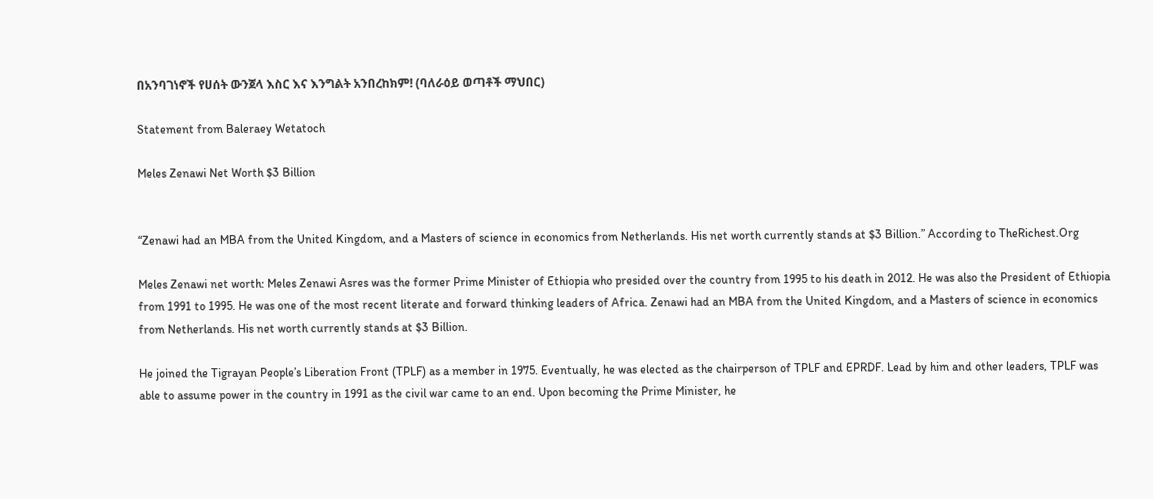በአንባገነኖች የሀሰት ውንጀላ እስር እና እንግልት አንበረከክም! (ባለራዕይ ወጣቶች ማህበር)

Statement from Baleraey Wetatoch

Meles Zenawi Net Worth $3 Billion


“Zenawi had an MBA from the United Kingdom, and a Masters of science in economics from Netherlands. His net worth currently stands at $3 Billion.” According to TheRichest.Org

Meles Zenawi net worth: Meles Zenawi Asres was the former Prime Minister of Ethiopia who presided over the country from 1995 to his death in 2012. He was also the President of Ethiopia from 1991 to 1995. He was one of the most recent literate and forward thinking leaders of Africa. Zenawi had an MBA from the United Kingdom, and a Masters of science in economics from Netherlands. His net worth currently stands at $3 Billion.

He joined the Tigrayan People’s Liberation Front (TPLF) as a member in 1975. Eventually, he was elected as the chairperson of TPLF and EPRDF. Lead by him and other leaders, TPLF was able to assume power in the country in 1991 as the civil war came to an end. Upon becoming the Prime Minister, he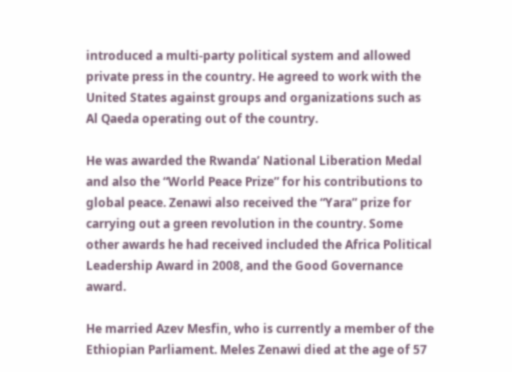introduced a multi-party political system and allowed private press in the country. He agreed to work with the United States against groups and organizations such as Al Qaeda operating out of the country.

He was awarded the Rwanda’ National Liberation Medal and also the “World Peace Prize” for his contributions to global peace. Zenawi also received the “Yara” prize for carrying out a green revolution in the country. Some other awards he had received included the Africa Political Leadership Award in 2008, and the Good Governance award.

He married Azev Mesfin, who is currently a member of the Ethiopian Parliament. Meles Zenawi died at the age of 57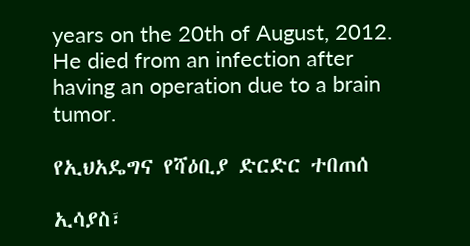years on the 20th of August, 2012. He died from an infection after having an operation due to a brain tumor.

የኢህአዴግና የሻዕቢያ ድርድር ተበጠሰ

ኢሳያስ፣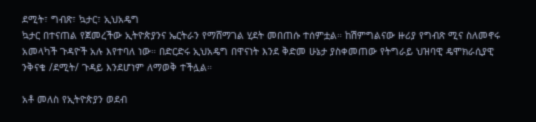ደሚት፣ ግብጽ፣ ኳታር፣ ኢህአዴግ
ኳታር በተናጠል የጀመረችው ኢትዮጵያንና ኤርትራን የማሸማገል ሂደት መበጠሱ ተሰምቷል። ከሽምግልናው ዙሪያ የግብጽ ሚና ስለመኖሩ አመላካች ጉዳዮች አሉ እየተባለ ነው። በድርድሩ ኢህአዴግ በዋናነት እንደ ቅድመ ሁኔታ ያስቀመጠው የትግራይ ህዝባዊ ዴሞክራሲያዊ ንቅናቄ /ደሚት/ ጉዳይ እንደሆነም ለማወቅ ተችሏል።

አቶ መለስ የኢትዮጵያን ወደብ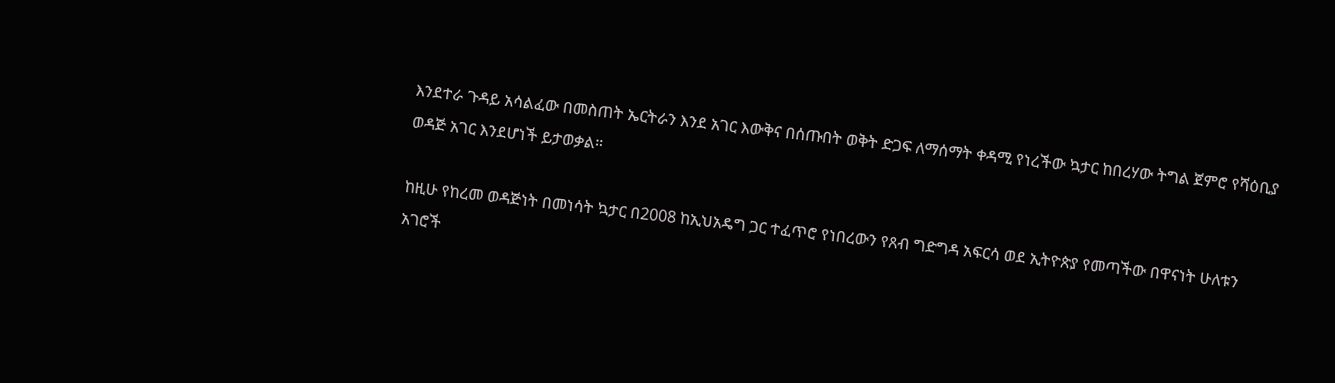እንደተራ ጉዳይ አሳልፈው በመስጠት ኤርትራን እንደ አገር እውቅና በሰጡበት ወቅት ድጋፍ ለማሰማት ቀዳሚ የነረችው ኳታር ከበረሃው ትግል ጀምሮ የሻዕቢያ ወዳጅ አገር እንደሆነች ይታወቃል።

ከዚሁ የከረመ ወዳጅነት በመነሳት ኳታር በ2008 ከኢህአዴግ ጋር ተፈጥሮ የነበረውን የጸብ ግድግዳ አፍርሳ ወደ ኢትዮጵያ የመጣችው በዋናነት ሁለቱን አገሮች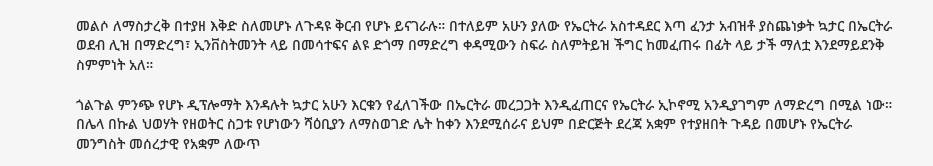መልሶ ለማስታረቅ በተያዘ እቅድ ስለመሆኑ ለጉዳዩ ቅርብ የሆኑ ይናገራሉ። በተለይም አሁን ያለው የኤርትራ አስተዳደር እጣ ፈንታ አብዝቶ ያስጨነቃት ኳታር በኤርትራ ወደብ ሊዝ በማድረግ፣ ኢንቨስትመንት ላይ በመሳተፍና ልዩ ድጎማ በማድረግ ቀዳሚውን ስፍራ ስለምትይዝ ችግር ከመፈጠሩ በፊት ላይ ታች ማለቷ እንደማይደንቅ ስምምነት አለ።

ጎልጉል ምንጭ የሆኑ ዲፕሎማት እንዳሉት ኳታር አሁን እርቁን የፈለገችው በኤርትራ መረጋጋት እንዲፈጠርና የኤርትራ ኢኮኖሚ አንዲያገግም ለማድረግ በሚል ነው። በሌላ በኩል ህወሃት የዘወትር ስጋቱ የሆነውን ሻዕቢያን ለማስወገድ ሌት ከቀን እንደሚሰራና ይህም በድርጅት ደረጃ አቋም የተያዘበት ጉዳይ በመሆኑ የኤርትራ መንግስት መሰረታዊ የአቋም ለውጥ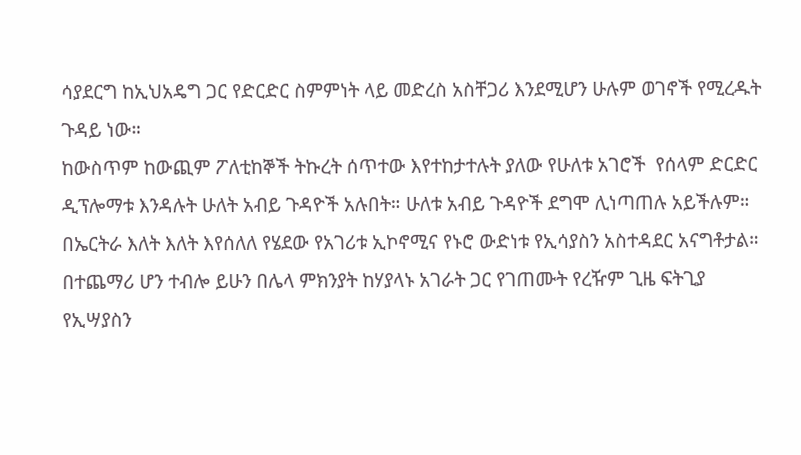ሳያደርግ ከኢህአዴግ ጋር የድርድር ስምምነት ላይ መድረስ አስቸጋሪ እንደሚሆን ሁሉም ወገኖች የሚረዱት ጉዳይ ነው።
ከውስጥም ከውጪም ፖለቲከኞች ትኩረት ሰጥተው እየተከታተሉት ያለው የሁለቱ አገሮች  የሰላም ድርድር ዲፕሎማቱ እንዳሉት ሁለት አብይ ጉዳዮች አሉበት። ሁለቱ አብይ ጉዳዮች ደግሞ ሊነጣጠሉ አይችሉም። በኤርትራ እለት እለት እየሰለለ የሄደው የአገሪቱ ኢኮኖሚና የኑሮ ውድነቱ የኢሳያስን አስተዳደር አናግቶታል። በተጨማሪ ሆን ተብሎ ይሁን በሌላ ምክንያት ከሃያላኑ አገራት ጋር የገጠሙት የረዥም ጊዜ ፍትጊያ የኢሣያስን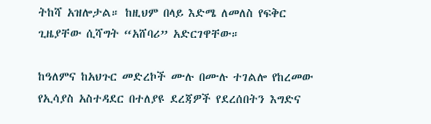ትከሻ አዝሎታል። ከዚህም በላይ እድሜ ለመለስ የፍቅር ጊዜያቸው ሲሻግት “አሸባሪ” አድርገዋቸው።

ከዓለምና ከአህጉር መድረኮች ሙሉ በሙሉ ተገልሎ የከረመው የኢሳያስ አስተዳደር በተለያዩ ደረጃዎች የደረሰበትን እግድና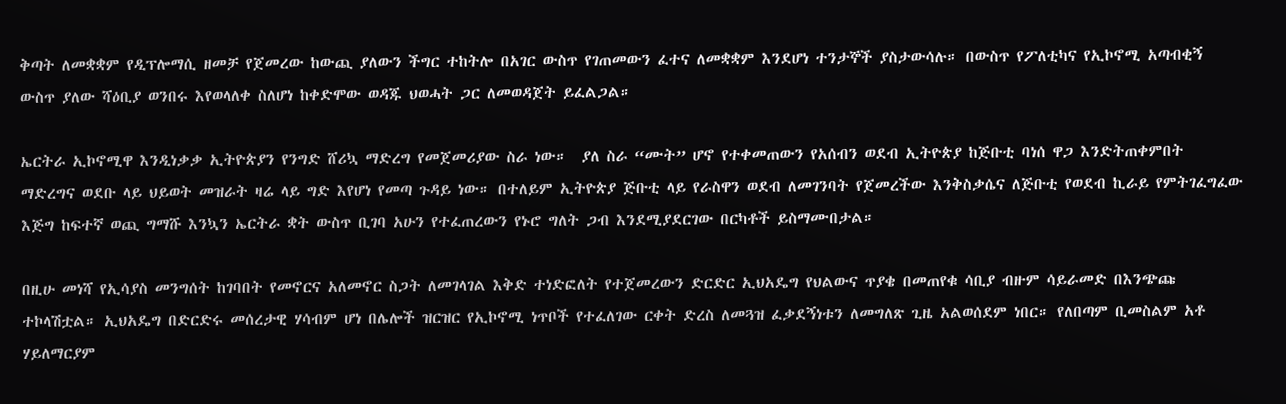ቅጣት ለመቋቋም የዲፕሎማሲ ዘመቻ የጀመረው ከውጪ ያለውን ችግር ተከትሎ በአገር ውስጥ የገጠመውን ፈተና ለመቋቋም እንደሆነ ተንታኞች ያስታውሳሉ። በውስጥ የፖለቲካና የኢኮኖሚ አጣብቂኝ ውስጥ ያለው ሻዕቢያ ወንበሩ እየወላለቀ ስለሆነ ከቀድሞው ወዳጁ ህወሓት ጋር ለመወዳጀት ይፈልጋል።

ኤርትራ ኢኮኖሚዋ እንዲነቃቃ ኢትዮጵያን የንግድ ሸሪኳ ማድረግ የመጀመሪያው ስራ ነው።  ያለ ስራ “ሙት” ሆኖ የተቀመጠውን የአሰብን ወደብ ኢትዮጵያ ከጅቡቲ ባነሰ ዋጋ እንድትጠቀምበት ማድረግና ወደቡ ላይ ህይወት መዝራት ዛሬ ላይ ግድ እየሆነ የመጣ ጉዳይ ነው። በተለይም ኢትዮጵያ ጅቡቲ ላይ የራስዋን ወደብ ለመገንባት የጀመረችው እንቅስቃሴና ለጅቡቲ የወደብ ኪራይ የምትገፈግፈው እጅግ ከፍተኛ ወጪ ግማሹ እንኳን ኤርትራ ቋት ውስጥ ቢገባ አሁን የተፈጠረውን የኑሮ ግለት ጋብ እንደሚያደርገው በርካቶች ይስማሙበታል።

በዚሁ መነሻ የኢሳያስ መንግሰት ከገባበት የመኖርና አለመኖር ስጋት ለመገላገል እቅድ ተነድፎለት የተጀመረውን ድርድር ኢህአዴግ የህልውና ጥያቄ በመጠየቁ ሳቢያ ብዙም ሳይራመድ በእንጭጩ ተኮላሽቷል። ኢህአዴግ በድርድሩ መሰረታዊ ሃሳብም ሆነ በሌሎች ዝርዝር የኢኮኖሚ ነጥቦች የተፈለገው ርቀት ድረስ ለመጓዝ ፈቃደኝነቱን ለመግለጽ ጊዜ አልወሰደም ነበር። የለበጣም ቢመስልም አቶ ሃይለማርያም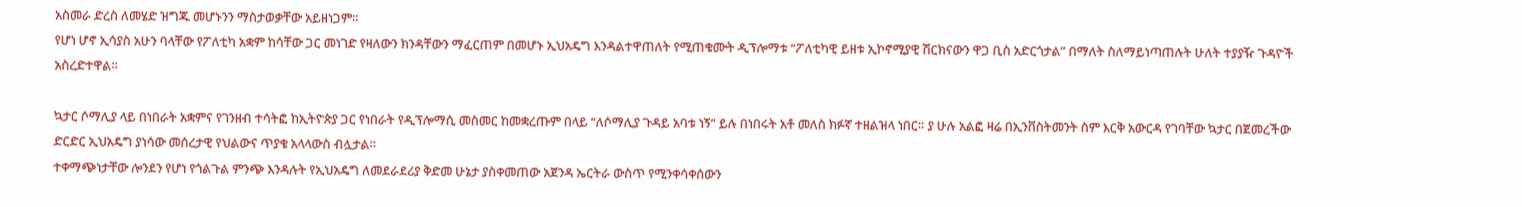አስመራ ድረስ ለመሄድ ዝግጁ መሆኑንን ማስታወቃቸው አይዘነጋም።
የሆነ ሆኖ ኢሳያስ አሁን ባላቸው የፖለቲካ አቋም ከሳቸው ጋር መነገድ የዛለውን ክንዳቸውን ማፈርጠም በመሆኑ ኢህአዴግ እንዳልተዋጠለት የሚጠቁሙት ዲፕሎማቱ “ፖለቲካዊ ይዘቱ ኢኮኖሚያዊ ሽርክናውን ዋጋ ቢስ አድርጎታል” በማለት ስለማይነጣጠሉት ሁለት ተያያዥ ጉዳዮች አስረድተዋል።

ኳታር ሶማሊያ ላይ በነበራት አቋምና የገንዘብ ተሳትፎ ከኢትዮጵያ ጋር የነበራት የዲፕሎማሲ መስመር ከመቋረጡም በላይ “ለሶማሊያ ጉዳይ አባቱ ነኝ” ይሉ በነበሩት አቶ መለስ ክፉኛ ተዘልዝላ ነበር። ያ ሁሉ አልፎ ዛሬ በኢንቨስትመንት ስም እርቅ አውርዳ የገባቸው ኳታር በጀመረችው ድርድር ኢህአዴግ ያነሳው መሰረታዊ የህልውና ጥያቄ አላላውስ ብሏታል።
ተቀማጭነታቸው ሎንደን የሆነ የጎልጉል ምንጭ እንዳሉት የኢህአዴግ ለመደራደሪያ ቅድመ ሁኔታ ያስቀመጠው አጀንዳ ኤርትራ ውስጥ የሚንቀሳቀሰውን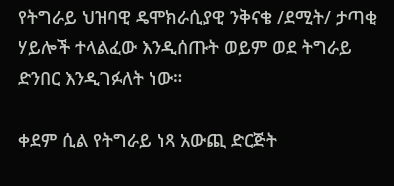የትግራይ ህዝባዊ ዴሞክራሲያዊ ንቅናቄ /ደሚት/ ታጣቂ ሃይሎች ተላልፈው እንዲሰጡት ወይም ወደ ትግራይ ድንበር እንዲገፉለት ነው።

ቀደም ሲል የትግራይ ነጻ አውጪ ድርጅት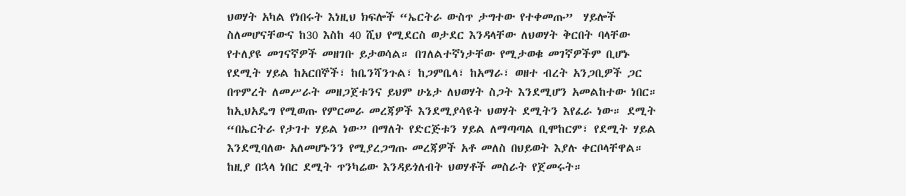ህወሃት አካል የነበሩት እነዚህ ክፍሎች “ኤርትራ ውስጥ ታግተው የተቀመጡ”  ሃይሎች ስለመሆናቸውና ከ30 እስከ 40 ሺህ የሚደርስ ወታደር እንዳላቸው ለህወሃት ቅርበት ባላቸው የተለያዩ መገናኛዎች መዘገቡ ይታወሳል። በገለልተኛነታቸው የሚታወቁ መገኛዎችም ቢሆኑ የደሚት ሃይል ከአርበኞች፣ ከቤንሻንጉል፣ ከጋምቤላ፣ ከአማራ፣ ወዘተ ብረት አንጋቢዎች ጋር በጥምረት ለመሥራት መዘጋጀቱንና ይህም ሁኔታ ለህወሃት ስጋት እንደሚሆን አመልከተው ነበር።
ከኢህአዴግ የሚወጡ የምርመራ መረጃዎች እንደሚያሳዩት ህወሃት ደሚትን እየፈራ ነው። ደሚት “በኤርትራ የታገተ ሃይል ነው” በማለት የድርጅቱን ሃይል ለማጣጣል ቢሞከርም፣ የደሚት ሃይል እንደሚባለው አለመሆኑንን የሚያረጋግጡ መረጃዎች አቶ መለስ በህይወት እያሉ ቀርቦላቸዋል። ከዚያ በኋላ ነበር ደሚት ጥንካሬው እንዳይጎለብት ህወሃቶች መስራት የጀመሩት።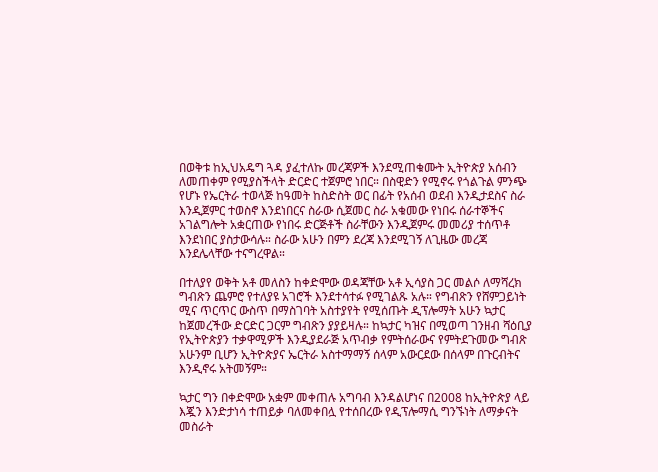በወቅቱ ከኢህአዴግ ጓዳ ያፈተለኩ መረጃዎች እንደሚጠቁሙት ኢትዮጵያ አሰብን ለመጠቀም የሚያስችላት ድርድር ተጀምሮ ነበር። በስዊድን የሚኖሩ የጎልጉል ምንጭ የሆኑ የኤርትራ ተወላጅ ከዓመት ከስድስት ወር በፊት የአሰብ ወደብ እንዲታደስና ስራ እንዲጀምር ተወስኖ እንደነበርና ስራው ሲጀመር ስራ አቁመው የነበሩ ሰራተኞችና አገልግሎት አቋርጠው የነበሩ ድርጅቶች ስራቸውን እንዲጀምሩ መመሪያ ተሰጥቶ እንደነበር ያስታውሳሉ። ስራው አሁን በምን ደረጃ እንደሚገኝ ለጊዜው መረጃ እንደሌላቸው ተናግረዋል።

በተለያየ ወቅት አቶ መለስን ከቀድሞው ወዳጃቸው አቶ ኢሳያስ ጋር መልሶ ለማሻረክ ግብጽን ጨምሮ የተለያዩ አገሮች እንደተሳተፉ የሚገልጹ አሉ። የግብጽን የሸምጋይነት ሚና ጥርጥር ውስጥ በማስገባት አስተያየት የሚሰጡት ዲፕሎማት አሁን ኳታር ከጀመረችው ድርድር ጋርም ግብጽን ያያይዛሉ። ከኳታር ካዝና በሚወጣ ገንዘብ ሻዕቢያ የኢትዮጵያን ተቃዋሚዎች እንዲያደራጅ አጥብቃ የምትሰራውና የምትደጉመው ግብጽ አሁንም ቢሆን ኢትዮጵያና ኤርትራ አስተማማኝ ሰላም አውርደው በሰላም በጉርብትና እንዲኖሩ አትመኝም።

ኳታር ግን በቀድሞው አቋም መቀጠሉ አግባብ እንዳልሆነና በ2008 ከኢትዮጵያ ላይ እጇን እንድታነሳ ተጠይቃ ባለመቀበሏ የተሰበረው የዲፕሎማሲ ግንኙነት ለማቃናት መስራት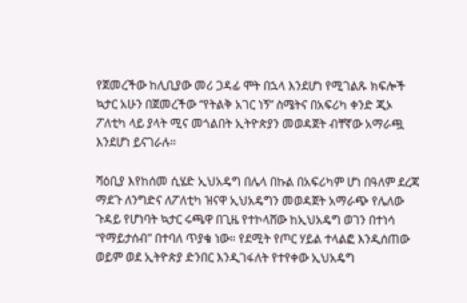የጀመረችው ከሊቢያው መሪ ጋዳፊ ሞት በኋላ እንደሆነ የሚገልጹ ክፍሎች ኳታር አሁን በጀመረችው “የትልቅ አገር ነኝ” ስሜትና በአፍሪካ ቀንድ ጂኦ ፖለቲካ ላይ ያላት ሚና መጎልበት ኢትዮጵያን መወዳጀት ብቸኛው አማራጯ እንደሆነ ይናገራሉ።

ሻዕቢያ እየከሰመ ሲሄድ ኢህአዴግ በሌላ በኩል በአፍሪካም ሆነ በዓለም ደረጃ ማደጉ ለንግድና ለፖለቲካ ዝናዋ ኢህአዴግን መወዳጀት አማራጭ የሌለው ጉዳይ የሆነባት ኳታር ሩጫዋ በጊዜ የተኮላሸው ከኢህአዴግ ወገን በተነሳ “የማይታሰብ” በተባለ ጥያቄ ነው። የደሚት የጦር ሃይል ተላልፎ እንዲሰጠው ወይም ወደ ኢትዮጵያ ድንበር እንዲገፋለት የተየቀው ኢህአዴግ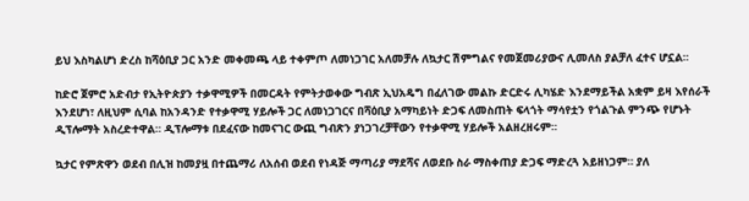ይህ እስካልሆነ ድረስ ከሻዕቢያ ጋር አንድ መቀመጫ ላይ ተቀምጦ ለመነጋገር አለመቻሉ ለኳታር ሽምግልና የመጀመሪያውና ሊመለስ ያልቻለ ፈተና ሆኗል።

ከድሮ ጀምሮ አድብታ የኢትዮጵያን ተቃዋሚዎች በመርዳት የምትታወቀው ግብጽ ኢህአዴግ በፈለገው መልኩ ድርድሩ ሊካሄድ እንደማይችል አቋም ይዛ እየሰራች እንደሆነ፣ ለዚህም ሲባል ከአንዳንድ የተቃዋሚ ሃይሎች ጋር ለመነጋገርና በሻዕቢያ አማካይነት ድጋፍ ለመስጠት ፍላጎት ማሳየቷን የጎልጉል ምንጭ የሆኑት ዲፕሎማት አስረድተዋል። ዲፕሎማቱ በደፈናው ከመናገር ውጪ ግብጽን ያነጋገረቻቸውን የተቃዋሚ ሃይሎች አልዘረዘሩም።

ኳታር የምጽዋን ወደብ በሊዝ ከመያዟ በተጨማሪ ለአሰብ ወደብ የነዳጅ ማጣሪያ ማደሻና ለወደቡ ስራ ማስቀጠያ ድጋፍ ማድረጓ አይዘነጋም። ያለ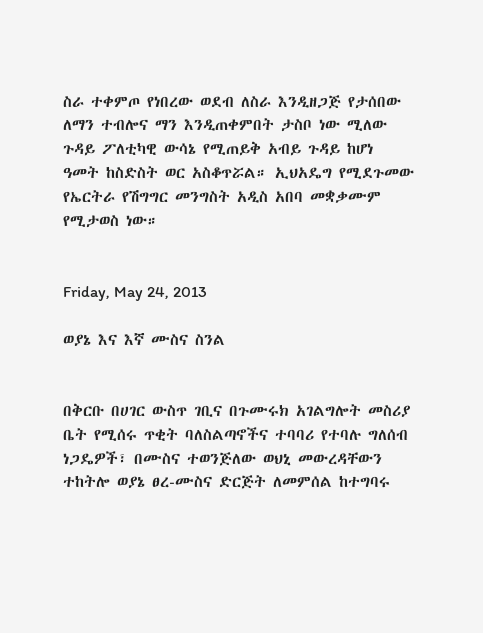ስራ ተቀምጦ የነበረው ወደብ ለስራ እንዲዘጋጅ የታሰበው ለማን ተብሎና ማን እንዲጠቀምበት ታስቦ ነው ሚለው ጉዳይ ፖለቲካዊ ውሳኔ የሚጠይቅ አብይ ጉዳይ ከሆነ ዓመት ከስድስት ወር አስቆጥሯል። ኢህአዴግ የሚደጉመው የኤርትራ የሽግግር መንግስት አዲስ አበባ መቋቃሙም የሚታወስ ነው።


Friday, May 24, 2013

ወያኔ እና እኛ ሙስና ስንል


በቅርቡ በሀገር ውስጥ ገቢና በጉሙሩክ አገልግሎት መስሪያ ቤት የሚሰሩ ጥቂት ባለስልጣኖችና ተባባሪ የተባሉ ግለሰብ ነጋዴዎች፣ በሙስና ተወንጅለው ወህኒ መውረዳቸውን ተከትሎ ወያኔ ፀረ-ሙስና ድርጅት ለመምሰል ከተግባሩ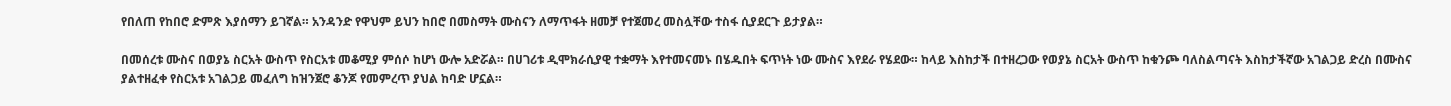የበለጠ የከበሮ ድምጽ እያሰማን ይገኛል። አንዳንድ የዋህም ይህን ከበሮ በመስማት ሙስናን ለማጥፋት ዘመቻ የተጀመረ መስሏቸው ተስፋ ሲያደርጉ ይታያል።

በመሰረቱ ሙስና በወያኔ ስርአት ውስጥ የስርአቱ መቆሚያ ምሰሶ ከሆነ ውሎ አድሯል። በሀገሪቱ ዲሞክራሲያዊ ተቋማት እየተመናመኑ በሄዱበት ፍጥነት ነው ሙስና እየደራ የሄደው። ከላይ እስከታች በተዘረጋው የወያኔ ስርአት ውስጥ ከቁንጮ ባለስልጣናት እስከታችኛው አገልጋይ ድረስ በሙስና ያልተዘፈቀ የስርአቱ አገልጋይ መፈለግ ከዝንጀሮ ቆንጆ የመምረጥ ያህል ከባድ ሆኗል።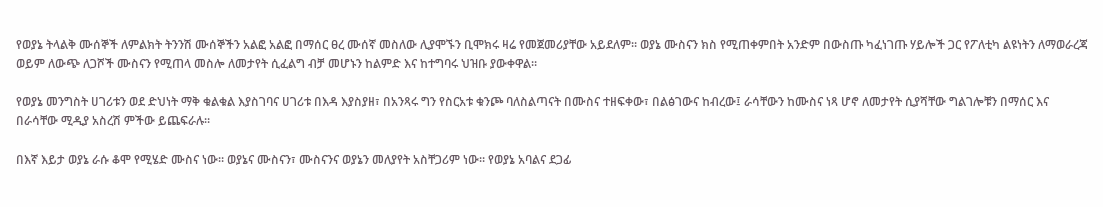የወያኔ ትላልቅ ሙሰኞች ለምልክት ትንንሽ ሙሰኞችን አልፎ አልፎ በማሰር ፀረ ሙሰኛ መስለው ሊያሞኙን ቢሞክሩ ዛሬ የመጀመሪያቸው አይደለም። ወያኔ ሙስናን ክስ የሚጠቀምበት አንድም በውስጡ ካፈነገጡ ሃይሎች ጋር የፖለቲካ ልዩነትን ለማወራረጃ ወይም ለውጭ ለጋሾች ሙስናን የሚጠላ መስሎ ለመታየት ሲፈልግ ብቻ መሆኑን ከልምድ እና ከተግባሩ ህዝቡ ያውቀዋል።

የወያኔ መንግስት ሀገሪቱን ወደ ድህነት ማቅ ቁልቁል እያስገባና ሀገሪቱ በእዳ እያስያዘ፣ በአንጻሩ ግን የስርአቱ ቁንጮ ባለስልጣናት በሙስና ተዘፍቀው፣ በልፅገውና ከብረው፤ ራሳቸውን ከሙስና ነጻ ሆኖ ለመታየት ሲያሻቸው ግልገሎቹን በማሰር እና በራሳቸው ሚዲያ አስረሽ ምችው ይጨፍራሉ።

በእኛ እይታ ወያኔ ራሱ ቆሞ የሚሄድ ሙስና ነው። ወያኔና ሙስናን፣ ሙስናንና ወያኔን መለያየት አስቸጋሪም ነው። የወያኔ አባልና ደጋፊ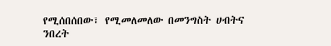የሚሰበሰበው፣ የሚመለመለው በመንግስት ሀብትና ንበረት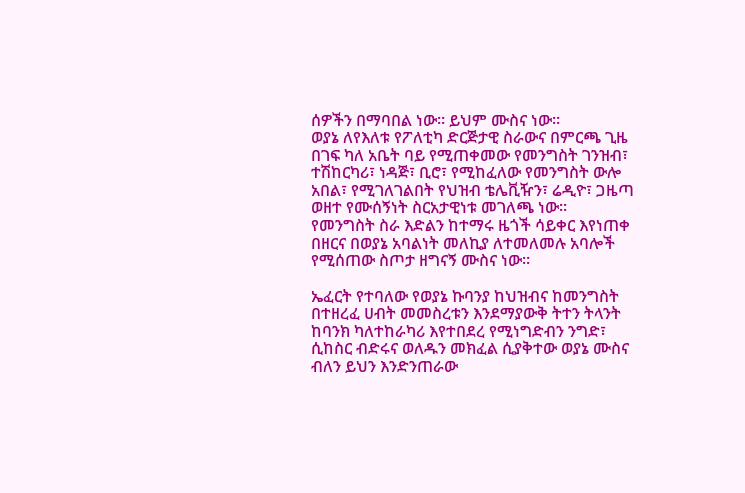ሰዎችን በማባበል ነው። ይህም ሙስና ነው።
ወያኔ ለየእለቱ የፖለቲካ ድርጅታዊ ስራውና በምርጫ ጊዜ በገፍ ካለ አቤት ባይ የሚጠቀመው የመንግስት ገንዝብ፣ ተሽከርካሪ፣ ነዳጅ፣ ቢሮ፣ የሚከፈለው የመንግስት ውሎ አበል፣ የሚገለገልበት የህዝብ ቴሌቪዥን፣ ሬዲዮ፣ ጋዜጣ ወዘተ የሙሰኝነት ስርአታዊነቱ መገለጫ ነው። የመንግስት ስራ እድልን ከተማሩ ዜጎች ሳይቀር እየነጠቀ በዘርና በወያኔ አባልነት መለኪያ ለተመለመሉ አባሎች የሚሰጠው ስጦታ ዘግናኝ ሙስና ነው።

ኤፈርት የተባለው የወያኔ ኩባንያ ከህዝብና ከመንግስት በተዘረፈ ሀብት መመስረቱን እንደማያውቅ ትተን ትላንት ከባንክ ካለተከራካሪ እየተበደረ የሚነግድብን ንግድ፣ ሲከስር ብድሩና ወለዱን መክፈል ሲያቅተው ወያኔ ሙስና ብለን ይህን እንድንጠራው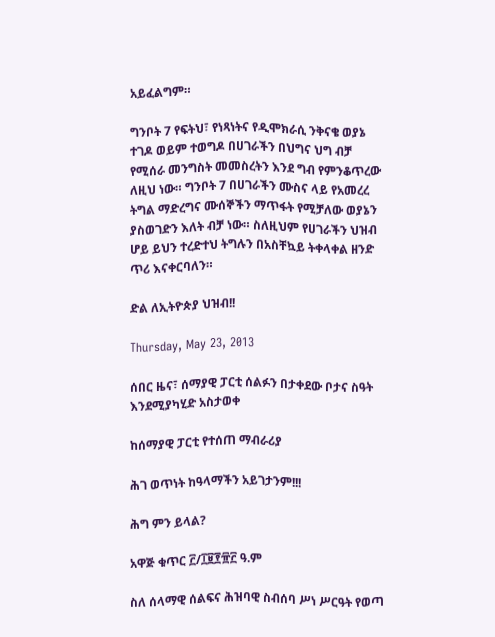አይፈልግም።

ግንቦት 7 የፍትህ፣ የነጻነትና የዲሞክራሲ ንቅናቄ ወያኔ ተገዶ ወይም ተወግዶ በሀገራችን በህግና ህግ ብቻ የሚሰራ መንግስት መመስረትን እንደ ግብ የምንቆጥረው ለዚህ ነው። ግንቦት 7 በሀገራችን ሙስና ላይ የአመረረ ትግል ማድረግና ሙሰኞችን ማጥፋት የሚቻለው ወያኔን ያስወገድን እለት ብቻ ነው። ስለዚህም የሀገራችን ህዝብ ሆይ ይህን ተረድተህ ትግሉን በአስቸኳይ ትቀላቀል ዘንድ ጥሪ እናቀርባለን።

ድል ለኢትዮጵያ ህዝብ!!

Thursday, May 23, 2013

ሰበር ዜና፣ ሰማያዊ ፓርቲ ሰልፉን በታቀደው ቦታና ስዓት እንደሚያካሂድ አስታወቀ

ከሰማያዊ ፓርቲ የተሰጠ ማብራሪያ

ሕገ ወጥነት ከዓላማችን አይገታንም!!!

ሕግ ምን ይላል?

አዋጅ ቁጥር ፫/፲፱፻፹፫ ዓ.ም

ስለ ሰላማዊ ሰልፍና ሕዝባዊ ስብሰባ ሥነ ሥርዓት የወጣ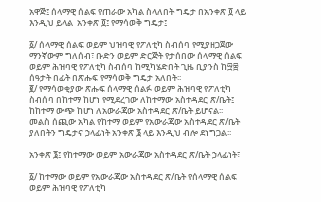አዋጅ፤ ሰላማዊ ሰልፍ የጠራው አካል ስላለበት ግዴታ በአንቀጽ ፬ ላይ እንዲህ ይላል  አንቀጽ ፬፤ የማሳወቅ ግዴታ፤

፩/ ሰላማዊ ሰልፍ ወይም ህዝባዊ የፖለቲካ ስብሰባ የሚያዘጋጀው ማንኛውም ግለሰብ፣ ቡድን ወይም ድርጅት የታሰበው ሰላማዊ ሰልፍ ወይም ሕዝባዊ የፖለቲካ ስብሰባ ከሚካሄድበት ጊዜ ቢያንስ ከ፵፰ ሰዓታት በፊት በጽሑፍ የማሳወቅ ግዴታ አለበት፡፡
፪/ የማሳወቂያው ጽሑፍ ሰላማዊ ሰልፉ ወይም ሕዝባዊ የፖለቲካ ስብሰባ በከተማ ከሆነ የሚደረገው ለከተማው አስተዳደር ጽ/ቤት፤ ከከተማ ውጭ ከሆነ ለአውራጃው አስተዳደር ጽ/ቤት ይሆናል፡፡
መልስ ሰጪው አካል የከተማ ወይም የአውራጃው አስተዳደር ጽ/ቤት ያለበትን ግዴታና ኃላፊነት አንቀጽ ፮ ላይ እንዲህ ብሎ ደነግጋል፡፡

አንቀጽ ፮፤ የከተማው ወይም አውራጃው አስተዳደር ጽ/ቤት ኃላፊነት፣

፩/ ከተማው ወይም የአውራጃው አስተዳደር ጽ/ቤት የሰላማዊ ሰልፍ ወይም ሕዝባዊ የፖለቲካ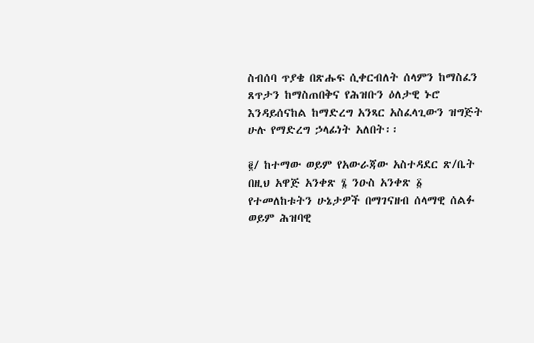ስብሰባ ጥያቄ በጽሑፍ ሲቀርብለት ሰላምን ከማስፈን ጸጥታን ከማስጠበቅና የሕዝቡን ዕለታዊ ኑሮ እንዳይሰናከል ከማድረግ አንጻር አስፈላጊውን ዝግጅት ሁሉ የማድረግ ኃላፊነት አለበት፡፡

፪/ ከተማው ወይም የአውራጃው አስተዳደር ጽ/ቤት በዚህ አዋጅ አንቀጽ ፮ ንዑስ አንቀጽ ፩ የተመለከቱትን ሁኔታዎች በማገናዘብ ሰላማዊ ሰልፉ ወይም ሕዝባዊ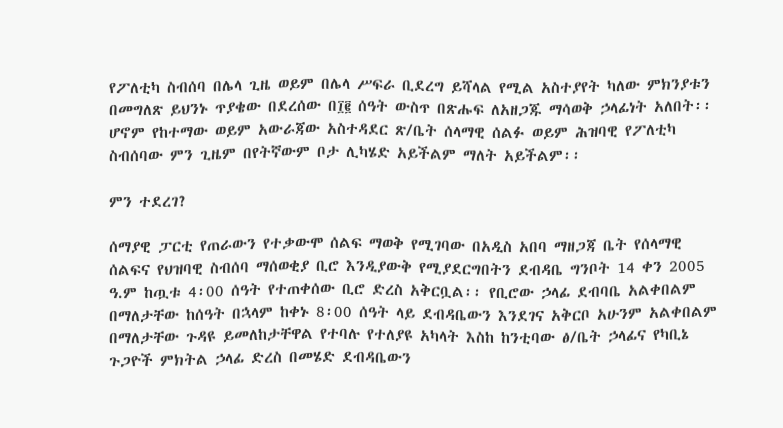የፖለቲካ ስብሰባ በሌላ ጊዜ ወይም በሌላ ሥፍራ ቢደረግ ይሻላል የሚል አስተያየት ካለው ምክንያቱን በመግለጽ ይህንኑ ጥያቄው በደረሰው በ፲፪ ሰዓት ውስጥ በጽሑፍ ለአዘጋጁ ማሳወቅ ኃላፊነት አለበት፡፡ ሆኖም የከተማው ወይም አውራጃው አስተዳደር ጽ/ቤት ሰላማዊ ሰልፉ ወይም ሕዝባዊ የፖለቲካ ስብሰባው ምን ጊዜም በየትኛውም ቦታ ሊካሄድ አይችልም ማለት አይችልም፡፡

ምን ተደረገ?

ሰማያዊ ፓርቲ የጠራውን የተቃውሞ ሰልፍ ማወቅ የሚገባው በአዲስ አበባ ማዘጋጃ ቤት የሰላማዊ ሰልፍና የህዝባዊ ስብሰባ ማሰወቂያ ቢሮ እንዲያውቅ የሚያደርግበትን ደብዳቤ ግንቦት 14 ቀን 2005 ዓ.ም ከጧቱ 4፡00 ሰዓት የተጠቀሰው ቢሮ ድረስ አቅርቧል፡፡ የቢሮው ኃላፊ ደብባቤ አልቀበልም በማለታቸው ከሰዓት በኋላም ከቀኑ 8፡00 ሰዓት ላይ ደብዳቤውን እንደገና አቅርቦ አሁንም አልቀበልም በማለታቸው ጉዳዩ ይመለከታቸዋል የተባሉ የተለያዩ አካላት እስከ ከንቲባው ፅ/ቤት ኃላፊና የካቢኔ ጉጋዮች ምክትል ኃላፊ ድረስ በመሄድ ደብዳቤውን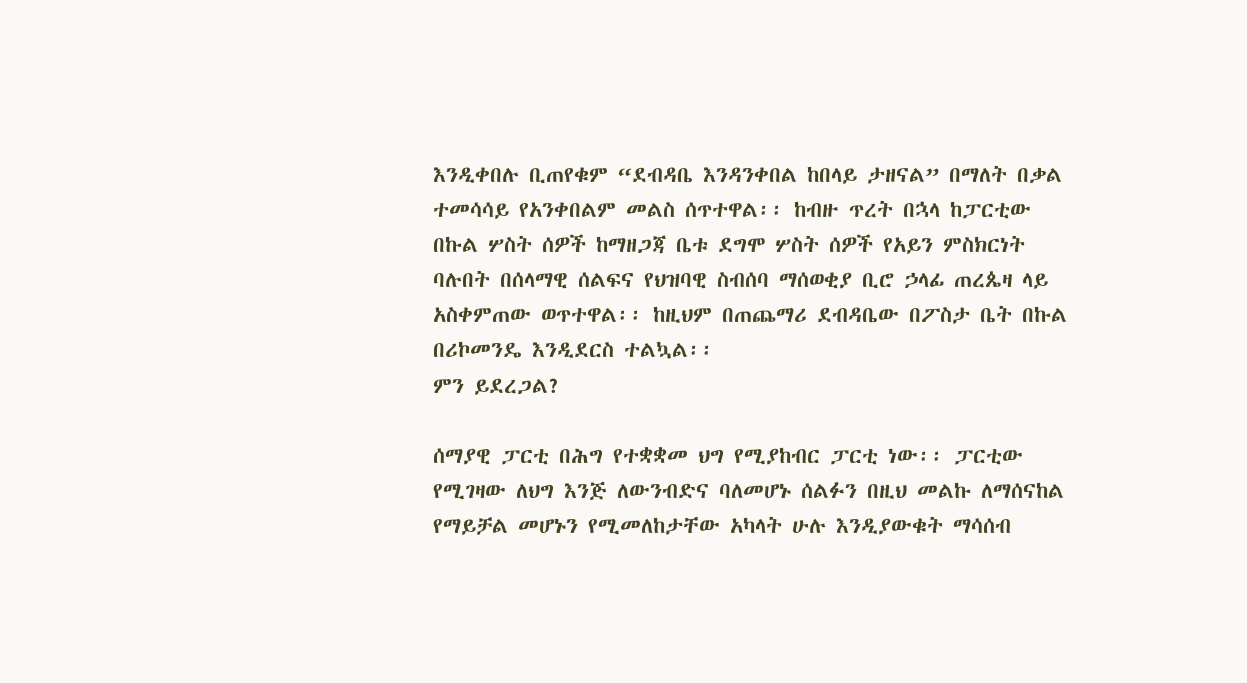እንዲቀበሉ ቢጠየቁም “ደብዳቤ እንዳንቀበል ከበላይ ታዘናል” በማለት በቃል ተመሳሳይ የአንቀበልም መልስ ሰጥተዋል፡፡ ከብዙ ጥረት በኋላ ከፓርቲው በኩል ሦስት ሰዎች ከማዘጋጃ ቤቱ ደግሞ ሦስት ሰዎች የአይን ምስክርነት ባሉበት በሰላማዊ ሰልፍና የህዝባዊ ስብሰባ ማሰወቂያ ቢሮ ኃላፊ ጠረጴዛ ላይ አስቀምጠው ወጥተዋል፡፡ ከዚህም በጠጨማሪ ደብዳቤው በፖስታ ቤት በኩል በሪኮመንዴ እንዲደርስ ተልኳል፡፡
ምን ይደረጋል?

ሰማያዊ ፓርቲ በሕግ የተቋቋመ ህግ የሚያከብር ፓርቲ ነው፡፡ ፓርቲው የሚገዛው ለህግ እንጅ ለውንብድና ባለመሆኑ ሰልፉን በዚህ መልኩ ለማሰናከል የማይቻል መሆኑን የሚመለከታቸው አካላት ሁሉ እንዲያውቁት ማሳሰብ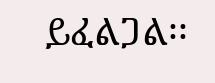ይፈልጋል፡፡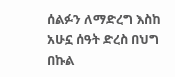ሰልፉን ለማድረግ እስከ አሁኗ ሰዓት ድረስ በህግ በኩል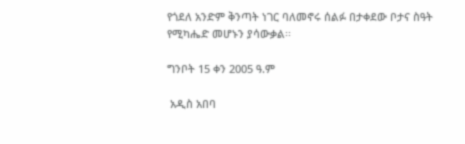የጎደለ አንድም ቅንጣት ነገር ባለመኖሩ ሰልፉ በታቀደው ቦታና ስዓት የሚካሔድ መሆኑን ያሳውቃል፡፡

ግንቦት 15 ቀን 2005 ዓ.ም

 አዲስ አበባ